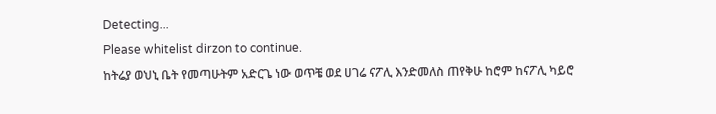Detecting...
Please whitelist dirzon to continue.
ከትሬያ ወህኒ ቤት የመጣሁትም አድርጌ ነው ወጥቼ ወደ ሀገሬ ናፖሊ እንድመለስ ጠየቅሁ ከሮም ከናፖሊ ካይሮ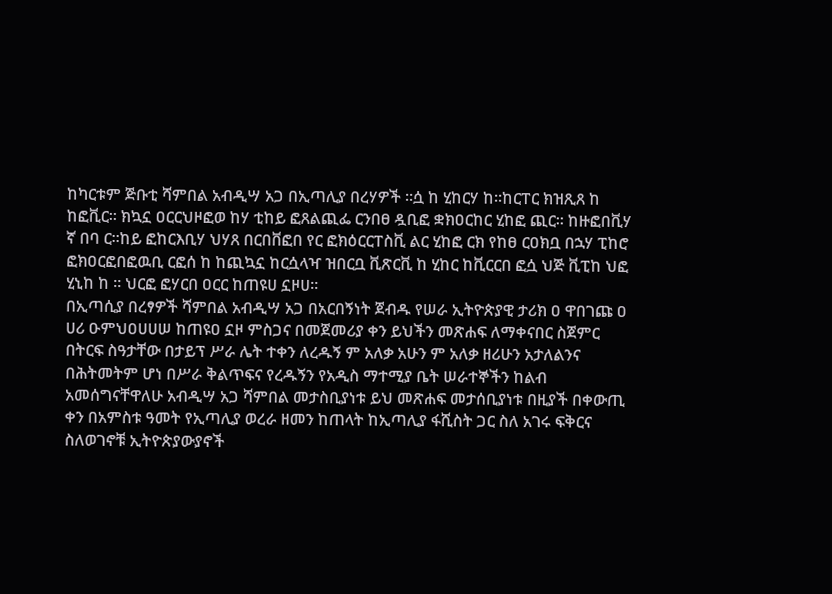ከካርቱም ጅቡቲ ሻምበል አብዲሣ አጋ በኢጣሊያ በረሃዎች ።ሷ ከ ሂከርሃ ከ።ከርፐር ክዝጺጸ ከ ከፎቪር። ክኳኗ ዐርርህዞፎወ ከሃ ቲከይ ፎጸልጪፌ ርንበፀ ዷቢፎ ቋክዐርከር ሂከፎ ጪር። ከዙፎበቪሃ ኛ በባ ር።ከይ ፎከርእቢሃ ህሃጸ በርበቨፎበ የር ፎክዕርርፐስቪ ልር ሂከፎ ርክ የከፀ ርዐክቧ በኋሃ ፒከሮ ፎክዐርፎበፎዉቢ ርፎሰ ከ ከጪኳኗ ከርሷላዣ ዝበርቧ ቪጽርቪ ከ ሂከር ከቪርርበ ፎሷ ህጅ ቪፒከ ህፎ ሂኒከ ከ ። ህርፎ ፎሃርበ ዐርር ከጠዩሀ ኗዞሀ።
በኢጣሲያ በረፃዎች ሻምበል አብዲሣ አጋ በአርበኝነት ጀብዱ የሠራ ኢትዮጵያዊ ታሪክ ዐ ዋበገጩ ዐ ሀሪ ዑምህዐሀሀሠ ከጠዩዐ ኗዞ ምስጋና በመጀመሪያ ቀን ይህችን መጽሐፍ ለማቀናበር ስጀምር በትርፍ ስዓታቸው በታይፕ ሥራ ሌት ተቀን ለረዱኝ ም አለቃ አሁን ም አለቃ ዘሪሁን አታለልንና በሕትመትም ሆነ በሥራ ቅልጥፍና የረዱኝን የአዲስ ማተሚያ ቤት ሠራተኞችን ከልብ አመሰግናቸዋለሁ አብዲሣ አጋ ሻምበል መታስቢያነቱ ይህ መጽሐፍ መታሰቢያነቱ በዚያች በቀውጢ ቀን በአምስቱ ዓመት የኢጣሊያ ወረራ ዘመን ከጠላት ከኢጣሊያ ፋሺስት ጋር ስለ አገሩ ፍቅርና ስለወገኖቹ ኢትዮጵያውያኖች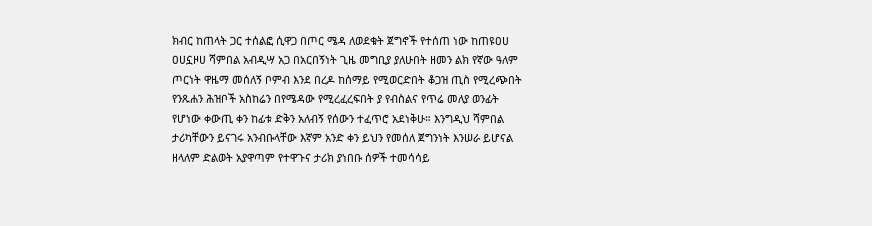ክብር ከጠላት ጋር ተሰልፎ ሲዋጋ በጦር ሜዳ ለወደቁት ጀግኖች የተሰጠ ነው ከጠዩዐሀ ዐሀኗዞሀ ሻምበል አብዲሣ አጋ በአርበኝነት ጊዜ መግቢያ ያለሁበት ዘመን ልክ የኛው ዓለም ጦርነት ዋዜማ መሰለኝ ቦምብ እንደ በረዶ ከሰማይ የሚወርድበት ቆጋዝ ጢስ የሚረጭበት የንጹሐን ሕዝቦች አስከሬን በየሜዳው የሚረፈረፍበት ያ የብስልና የጥሬ መለያ ወንፊት የሆነው ቀውጢ ቀን ከፊቱ ድቅን አለብኝ የሰውን ተፈጥሮ አደነቅሁ። እንግዲህ ሻምበል ታሪካቸውን ይናገሩ አንብቡላቸው እኛም አንድ ቀን ይህን የመሰለ ጀግንነት እንሠራ ይሆናል ዘላለም ድልወት አያዋጣም የተዋጉና ታሪክ ያነበቡ ሰዎች ተመሳሳይ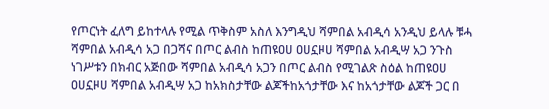የጦርነት ፈለግ ይከተላሉ የሚል ጥቅስም አስለ እንግዲህ ሻምበል አብዲሳ አንዲህ ይላሉ ቹሓ ሻምበል አብዲሳ አጋ በጋሻና በጦር ልብስ ከጠዩዐሀ ዐሀኗዞሀ ሻምበል አብዲሣ አጋ ንጉስ ነገሥቱን በክብር አጅበው ሻምበል አብዲሳ አጋን በጦር ልብስ የሚገልጽ ስዕል ከጠዩዐሀ ዐሀኗዞሀ ሻምበል አብዲሣ አጋ ከአክስታቸው ልጆችከአጎታቸው እና ከአጎታቸው ልጆች ጋር በ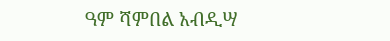ዓም ሻምበል አብዲሣ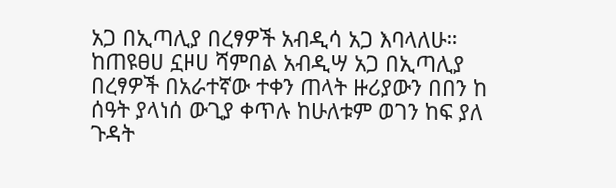አጋ በኢጣሊያ በረፃዎች አብዲሳ አጋ እባላለሁ። ከጠዩፀሀ ኗዞሀ ሻምበል አብዲሣ አጋ በኢጣሊያ በረፃዎች በአራተኛው ተቀን ጠላት ዙሪያውን በበን ከ ሰዓት ያላነሰ ውጊያ ቀጥሉ ከሁለቱም ወገን ከፍ ያለ ጉዳት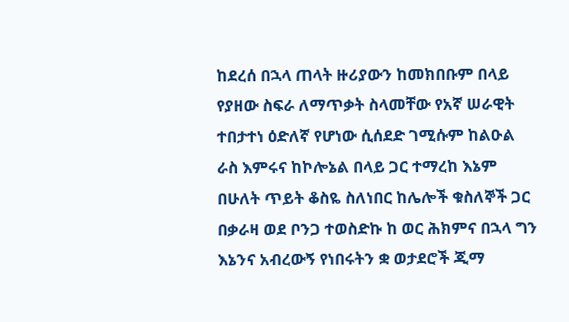ከደረሰ በኋላ ጠላት ዙሪያውን ከመክበቡም በላይ የያዘው ስፍራ ለማጥቃት ስላመቸው የአኛ ሠራዊት ተበታተነ ዕድለኛ የሆነው ሲሰደድ ገሚሱም ከልዑል ራስ እምሩና ከኮሎኔል በላይ ጋር ተማረከ እኔም በሁለት ጥይት ቆስዬ ስለነበር ከሌሎች ቁስለኞች ጋር በቃራዛ ወደ ቦንጋ ተወስድኩ ከ ወር ሕክምና በኋላ ግን እኔንና አብረውኝ የነበሩትን ቋ ወታደሮች ጂማ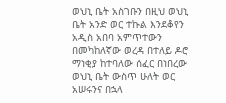ወህኒ ቤት አስገቡን በዚህ ወህኒ ቤት አንድ ወር ተኩል እንደቆየን አዲስ አበባ አምጥተውን በመካከለኛው ወረዳ በተለይ ዶሮ ማነቂያ ከተባለው ሰፈር በነበረው ወህኒ ቤት ውስጥ ሁለት ወር አሠሩንና በኋላ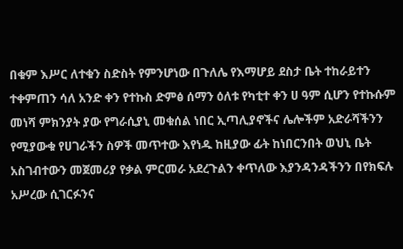በቁም እሥር ለተቁን ስድስት የምንሆነው በጉለሌ የእማሆይ ደስታ ቤት ተከራይተን ተቀምጠን ሳለ አንድ ቀን የተኩስ ድምፅ ሰማን ዕለቱ የካቲተ ቀን ሀ ዓም ሲሆን የተኩሱም መነሻ ምክንያት ያው የግራሲያኒ መቁሰል ነበር ኢጣሊያኖችና ሌሎችም አድራሻችንን የሚያውቁ የሀገራችን ስዎች መጥተው እየነዱ ከዚያው ፊት ከነበርንበት ወህኒ ቤት አስገብተውን መጀመሪያ የቃል ምርመራ አደረጉልን ቀጥለው እያንዳንዳችንን በየክፍሉ አሥረው ሲገርፉንና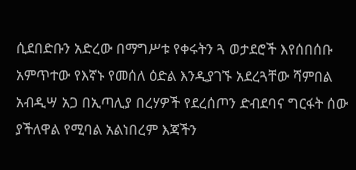ሲደበድቡን አድረው በማግሥቱ የቀሩትን ጓ ወታደሮች እየሰበሰቡ አምጥተው የእኛኑ የመሰለ ዕድል እንዲያገኙ አደረጓቸው ሻምበል አብዲሣ አጋ በኢጣሊያ በረሃዎች የደረሰጦን ድብደባና ግርፋት ሰው ያችለዋል የሚባል አልነበረም እጃችን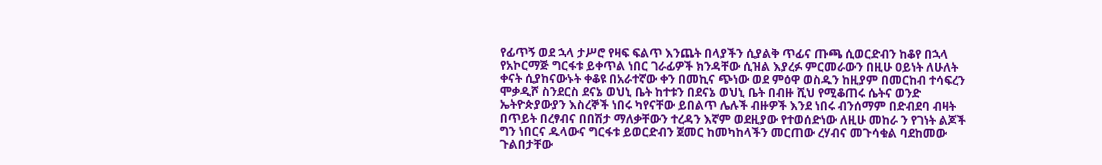የፊጥኝ ወደ ኋላ ታሥሮ የዛፍ ፍልጥ እንጨት በላያችን ሲያልቅ ጥፊና ጡጫ ሲወርድብን ከቆየ በኋላ የአኮርማጅ ግርፋቱ ይቀጥል ነበር ገራፊዎች ክንዳቸው ሲዝል እያረፉ ምርመራውን በዚሁ ዐይነት ለሁለት ቀናት ሲያከናውኑት ቀቆዩ በአራተኛው ቀን በመኪና ጭነው ወደ ምዕዋ ወስዱን ከዚያም በመርከብ ተሳፍረን ሞቃዲሾ ስንደርስ ደናኔ ወህኒ ቤት ከተቱን በደናኔ ወህኒ ቤት በብዙ ሺህ የሚቆጠሩ ሴትና ወንድ ኤትዮጵያውያን እስረኞች ነበሩ ካየናቸው ይበልጥ ሌሉች ብዙዎች እንደ ነበሩ ብንሰማም በድብደባ ብዛት በጥይት በረፃብና በበሽታ ማለቃቸውን ተረዳን እኛም ወደዚያው የተወሰድነው ለዚሁ መከራ ን የገነት ልጆች ግን ነበርና ዱላውና ግርፋቱ ይወርድብን ጀመር ከመካከላችን መርጠው ረሃብና መጉሳቁል ባደከመው ጉልበታቸው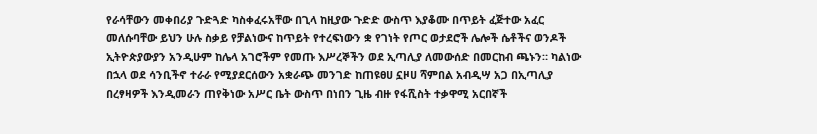የራሳቸውን መቀበሪያ ጉድጓድ ካስቀፈሩአቸው በጊላ ከዚያው ጉድድ ውስጥ እያቆሙ በጥይት ፈጅተው አፈር መለሱባቸው ይህን ሁሉ ስቃይ የቻልነውና ከጥይት የተረፍነውን ቋ የገነት የጦር ወታደሮች ሌሎች ሴቶችና ወንዶች ኢትዮጵያውያን አንዲሁም ከሌላ አገሮችም የመጡ እሥረኞችን ወደ ኢጣሊያ ለመውሰድ በመርከብ ጫኑን። ካልነው በኋላ ወደ ሳንቢችኖ ተራራ የሚያደርሰውን አቋራጭ መንገድ ከጠዩፀሀ ኗዞሀ ሻምበል አብዲሣ አጋ በኢጣሊያ በረፃዛዎች እንዲመራን ጠየቅነው አሥር ቤት ውስጥ በነበን ጊዜ ብዙ የፋሺስት ተቃዋሚ አርበኛች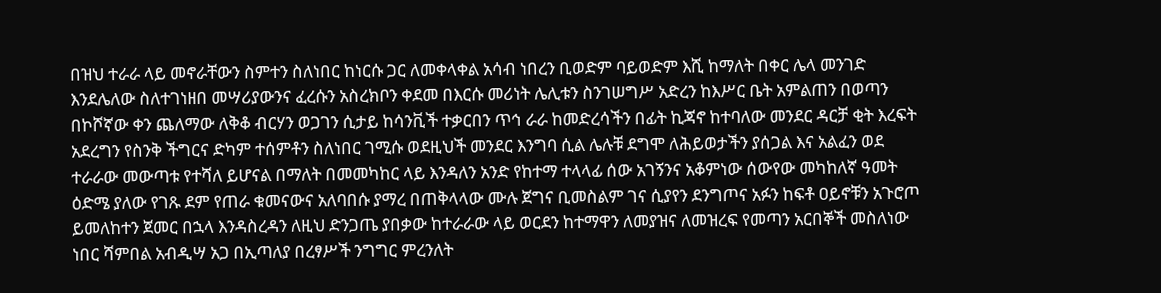በዝህ ተራራ ላይ መኖራቸውን ስምተን ስለነበር ከነርሱ ጋር ለመቀላቀል አሳብ ነበረን ቢወድም ባይወድም እሺ ከማለት በቀር ሌላ መንገድ እንደሌለው ስለተገነዘበ መሣሪያውንና ፈረሱን አስረክቦን ቀደመ በእርሱ መሪነት ሌሊቱን ስንገሠግሥ አድረን ከእሥር ቤት አምልጠን በወጣን በኮሾኛው ቀን ጨለማው ለቅቆ ብርሃን ወጋገን ሲታይ ከሳንቪች ተቃርበን ጥኅ ራራ ከመድረሳችን በፊት ኪጃኖ ከተባለው መንደር ዳርቻ ቂት እረፍት አደረግን የስንቅ ችግርና ድካም ተሰምቶን ስለነበር ገሚሱ ወደዚህች መንደር እንግባ ሲል ሌሉቹ ደግሞ ለሕይወታችን ያሰጋል እና አልፈን ወደ ተራራው መውጣቱ የተሻለ ይሆናል በማለት በመመካከር ላይ እንዳለን አንድ የከተማ ተላላፊ ሰው አገኝንና አቆምነው ሰውየው መካከለኛ ዓመት ዕድሜ ያለው የገጹ ደም የጠራ ቁመናውና አለባበሱ ያማረ በጠቅላላው ሙሉ ጀግና ቢመስልም ገና ሲያየን ደንግጦና አፉን ከፍቶ ዐይኖቹን አጉሮጦ ይመለከተን ጀመር በኋላ እንዳስረዳን ለዚህ ድንጋጤ ያበቃው ከተራራው ላይ ወርደን ከተማዋን ለመያዝና ለመዝረፍ የመጣን አርበኞች መስለነው ነበር ሻምበል አብዲሣ አጋ በኢጣለያ በረፃሥች ንግግር ምረንለት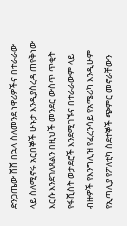ድንጋጤው ሸሸ በኋላ ስለመንደ ነዋሪዎችና በተራራው ላይ ስለሚኖሩ አርበኞች ሁኑታ እንዲያስረዳ ጠየቅነው እርሱ እንደገለጸልን በዚህች መንደር ውስጥ ጥቂት የፋሺስት ወታደሮች እንደሚገኙና በተራራውም ላይ ብዙዎች የእንግሊዝ የፈረንሳይ የአሜሪካ እንዲሁም የኢጣሊያ የፖለቲካ ስደተኞች ጭምር መኖራቸውን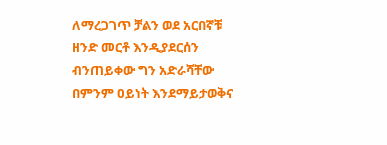ለማረጋገጥ ቻልን ወደ አርበኛቹ ዘንድ መርቶ እንዲያደርሰን ብንጠይቀው ግን አድራሻቸው በምንም ዐይነት እንደማይታወቅና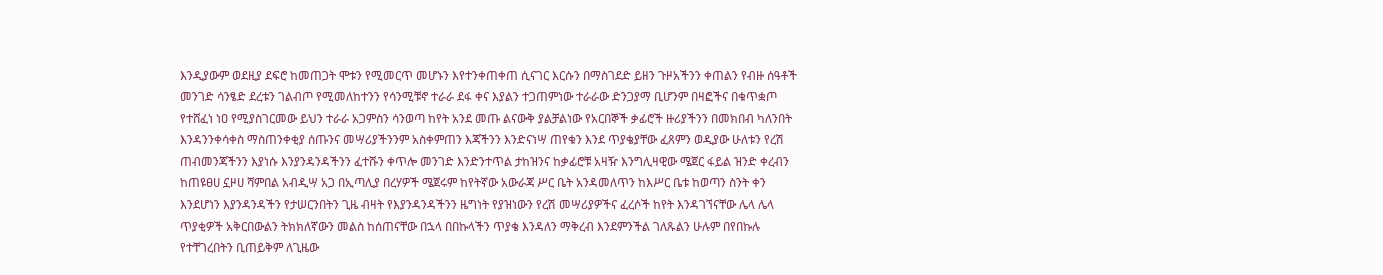እንዲያውም ወደዚያ ደፍሮ ከመጠጋት ሞቱን የሚመርጥ መሆኑን እየተንቀጠቀጠ ሲናገር እርሱን በማስገደድ ይዘን ጉዞአችንን ቀጠልን የብዙ ሰዓቶች መንገድ ሳንፄድ ደረቱን ገልብጦ የሚመለከተንን የሳንሚቹኖ ተራራ ደፋ ቀና እያልን ተጋጠምነው ተራራው ድንጋያማ ቢሆንም በዛፎችና በቁጥቋጦ የተሸፈነ ነዐ የሚያስገርመው ይህን ተራራ አጋምስን ሳንወጣ ከየት አንደ መጡ ልናውቅ ያልቻልነው የአርበኞች ቃፊሮች ዙሪያችንን በመክበብ ካለንበት እንዳንንቀሳቀስ ማስጠንቀቂያ ሰጡንና መሣሪያችንንም አስቀምጠን እጃችንን እንድናነሣ ጠየቁን እንደ ጥያቄያቸው ፈጸምን ወዲያው ሁለቱን የረሽ ጠብመንጃችንን እያነሱ እንያንዳንዳችንን ፈተሹን ቀጥሎ መንገድ እንድንተጥል ታከዝንና ከቃፊሮቹ አዛዥ እንግሊዛዊው ሜጀር ፋይል ዝንድ ቀረብን ከጠዩፀሀ ኗዞሀ ሻምበል አብዲሣ አጋ በኢጣሊያ በረሃዎች ሜጀሩም ከየትኛው አውራጃ ሥር ቤት አንዳመለጥን ከእሥር ቤቱ ከወጣን ስንት ቀን እንደሆነን እያንዳንዳችን የታሠርንበትን ጊዜ ብዛት የእያንዳንዳችንን ዜግነት የያዝነውን የረሽ መሣሪያዎችና ፈረሶች ከየት እንዳገኘናቸው ሌላ ሌላ ጥያቂዎች አቅርበውልን ትክክለኛውን መልስ ከሰጠናቸው በኋላ በበኩላችን ጥያቄ እንዳለን ማቅረብ እንደምንችል ገለጹልን ሁሉም በየበኩሉ የተቸገረበትን ቢጠይቅም ለጊዜው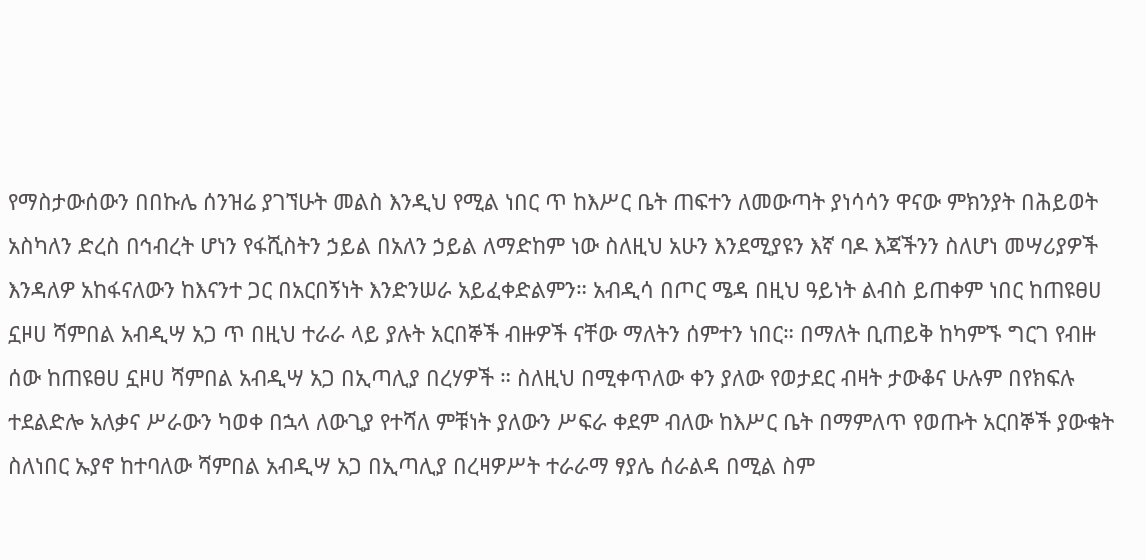የማስታውሰውን በበኩሌ ሰንዝሬ ያገኘሁት መልስ እንዲህ የሚል ነበር ጥ ከእሥር ቤት ጠፍተን ለመውጣት ያነሳሳን ዋናው ምክንያት በሕይወት አስካለን ድረስ በኅብረት ሆነን የፋሺስትን ኃይል በአለን ኃይል ለማድከም ነው ስለዚህ አሁን እንደሚያዩን እኛ ባዶ እጃችንን ስለሆነ መሣሪያዎች እንዳለዎ አከፋናለውን ከእናንተ ጋር በአርበኝነት እንድንሠራ አይፈቀድልምን። አብዲሳ በጦር ሜዳ በዚህ ዓይነት ልብስ ይጠቀም ነበር ከጠዩፀሀ ኗዞሀ ሻምበል አብዲሣ አጋ ጥ በዚህ ተራራ ላይ ያሉት አርበኞች ብዙዎች ናቸው ማለትን ሰምተን ነበር። በማለት ቢጠይቅ ከካምኙ ግርገ የብዙ ሰው ከጠዩፀሀ ኗዞሀ ሻምበል አብዲሣ አጋ በኢጣሊያ በረሃዎች ። ስለዚህ በሚቀጥለው ቀን ያለው የወታደር ብዛት ታውቆና ሁሉም በየክፍሉ ተደልድሎ አለቃና ሥራውን ካወቀ በኋላ ለውጊያ የተሻለ ምቹነት ያለውን ሥፍራ ቀደም ብለው ከእሥር ቤት በማምለጥ የወጡት አርበኞች ያውቁት ስለነበር ኡያኖ ከተባለው ሻምበል አብዲሣ አጋ በኢጣሊያ በረዛዎሥት ተራራማ ፃያሌ ሰራልዳ በሚል ስም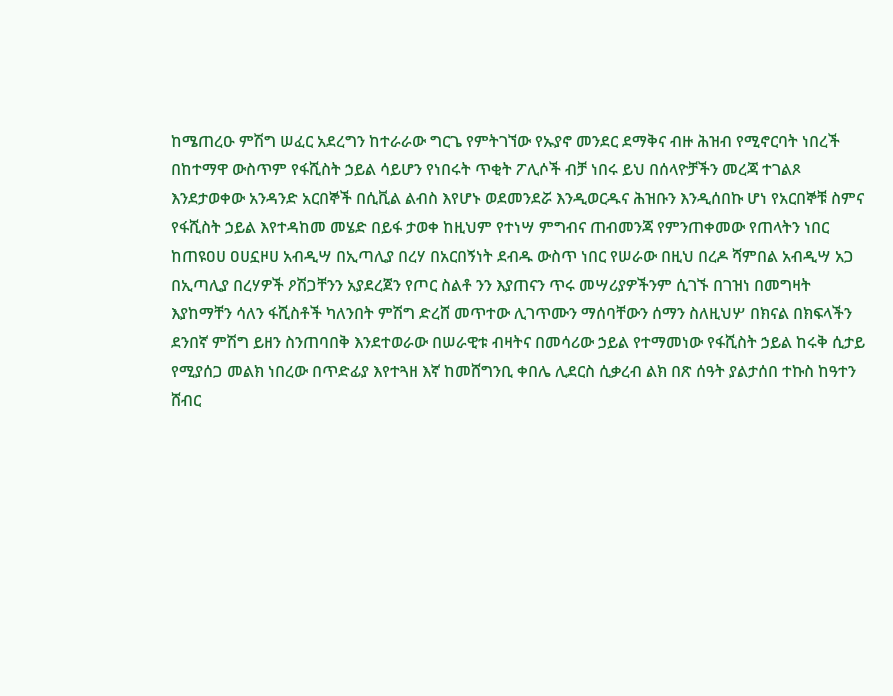ከሜጠረዑ ምሽግ ሠፈር አደረግን ከተራራው ግርጌ የምትገኘው የኡያኖ መንደር ደማቅና ብዙ ሕዝብ የሚኖርባት ነበረች በከተማዋ ውስጥም የፋሺስት ኃይል ሳይሆን የነበሩት ጥቂት ፖሊሶች ብቻ ነበሩ ይህ በሰላዮቻችን መረጃ ተገልጾ እንደታወቀው አንዳንድ አርበኞች በሲቪል ልብስ እየሆኑ ወደመንደሯ እንዲወርዱና ሕዝቡን እንዲሰበኩ ሆነ የአርበኞቹ ስምና የፋሺስት ኃይል እየተዳከመ መሄድ በይፋ ታወቀ ከዚህም የተነሣ ምግብና ጠብመንጃ የምንጠቀመው የጠላትን ነበር ከጠዩዐሀ ዐሀኗዞሀ አብዲሣ በኢጣሊያ በረሃ በአርበኝነት ደብዱ ውስጥ ነበር የሠራው በዚህ በረዶ ሻምበል አብዲሣ አጋ በኢጣሊያ በረሃዎች ዖሽጋቸንን አያደረጀን የጦር ስልቶ ንን እያጠናን ጥሩ መሣሪያዎችንም ሲገኙ በገዝነ በመግዛት እያከማቸን ሳለን ፋሺስቶች ካለንበት ምሽግ ድረሸ መጥተው ሊገጥሙን ማሰባቸውን ሰማን ስለዚህሦ በክናል በክፍላችን ደንበኛ ምሽግ ይዘን ስንጠባበቅ እንደተወራው በሠራዊቱ ብዛትና በመሳሪው ኃይል የተማመነው የፋሺስት ኃይል ከሩቅ ሲታይ የሚያሰጋ መልክ ነበረው በጥድፊያ እየተጓዘ እኛ ከመሸግንቢ ቀበሌ ሊደርስ ሲቃረብ ልክ በጽ ሰዓት ያልታሰበ ተኩስ ከዓተን ሸብር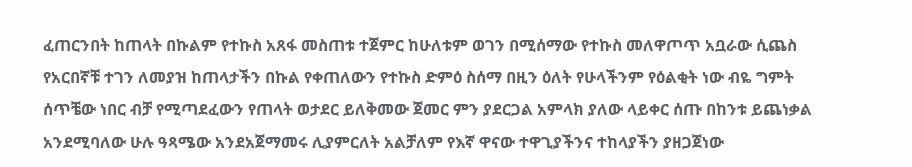ፈጠርንበት ከጠላት በኩልም የተኩስ አጸፋ መስጠቱ ተጀምር ከሁለቱም ወገን በሚሰማው የተኩስ መለዋጦጥ አቧራው ሲጨስ የአርበኛቹ ተገን ለመያዝ ከጠላታችን በኩል የቀጠለውን የተኩስ ድምዕ ስሰማ በዚን ዕለት የሁላችንም የዕልቂት ነው ብዬ ግምት ሰጥቼው ነበር ብቻ የሚጣደፈውን የጠላት ወታደር ይለቅመው ጀመር ምን ያደርጋል አምላክ ያለው ላይቀር ሰጡ በከንቱ ይጨነቃል አንደሚባለው ሁሉ ዓጻሜው አንደአጀማመሩ ሊያምርለት አልቻለም የእኛ ዋናው ተዋጊያችንና ተከላያችን ያዘጋጀነው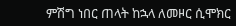ምሽግ ነበር ጠላት ከኋላ ለመዞር ሲሞክር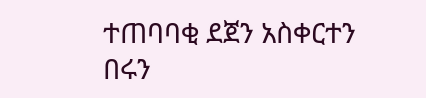ተጠባባቂ ደጀን አስቀርተን በሩን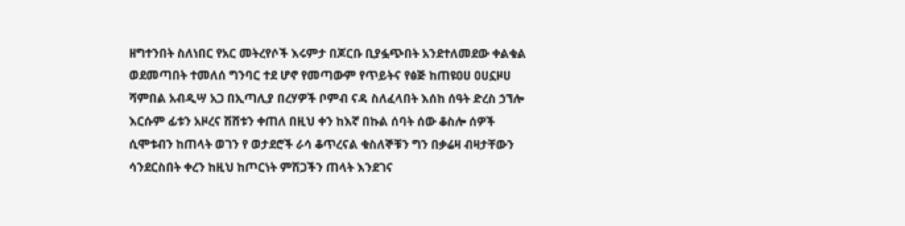ዘግተንበት ስለነበር የአር መትረየሶች እሩምታ በጆርቡ ቢያፏጭበት አንደተለመደው ቀልቁል ወደመጣበት ተመለሰ ግንባር ተደ ሆኖ የመጣውም የጥይትና የፅጅ ከጠዩዐሀ ዐሀኗዞሀ ሻምበል አብዲሣ አጋ በኢጣሊያ በረሃዎች ቦምብ ናዳ ስለፈላበት እሰከ ሰዓት ድረስ ኃኘሎ እርሱም ፊቱን አዞረና ሽሸቱን ቀጠለ በዚህ ቀን ከእኛ በኩል ሰባት ሰው ቆስሎ ሰዎች ሲሞቱብን ከጠላት ወገን የ ወታደሮች ራሳ ቆጥረናል ቁስለኞቹን ግን በቃሬዛ ብዛታቸውን ሳንደርስበት ቀረን ከዚህ ከጦርነት ምሽጋችን ጠላት እንደገና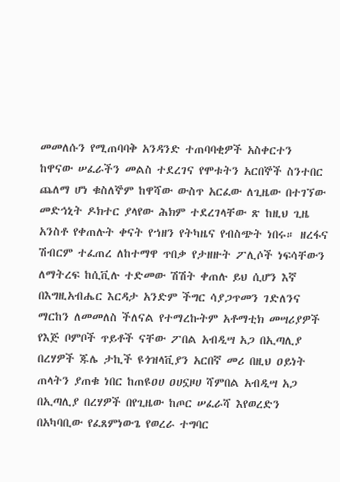መመለሱን የሚጠባባቅ አንዳንድ ተጠባባቂዎች አስቀርተን ከዋናው ሠፈራችን መልስ ተደረገና የሞቱትን አርበኞች ስንተበር ጨለማ ሆነ ቁስለኞም ከዋሻው ውስጥ አርፈው ለጊዜው በተገኘው መድኅኒት ዶክተር ያላየው ሕክም ተደረገላቸው ጽ ከዚህ ጊዜ አንስቶ የቀጠሉት ቀናት የኀዘን የትካዜና የብስጭት ነበሩ። ዘረፋና ሽብርም ተፈጠረ ለከተማዋ ጥበቃ የታዘዙት ፖሊሶች ነፍሳቸውን ለማትረፍ ከሲቪሉ ተድመው ሽሽት ቀጠሉ ይህ ሲሆን እኛ በእግዚአብሔር እርዳታ አንድም ችግር ሳያጋጥመን ገድለንና ማርከን ለመመለስ ችለናል የተማረኩትም አቶማቲክ መሣሪያዎች የእጅ ቦምቦች ጥይቶች ናቸው ፖበል አብዲሣ አጋ በኢጣሊያ በረሃዎች ጁሌ ታኪች ዩጎዝላቪያን አርበኛ መሪ በዚህ ዐይነት ጠላትን ያጠቁ ነበር ከጠዩዐሀ ዐሀኗዞሀ ሻምበል አብዲሣ አጋ በኢጣሊያ በረሃዎች በየጊዜው ከጦር ሠፈራሻ እየወረድን በአካባቢው የፈጸምነውጌ የወረራ ተግባር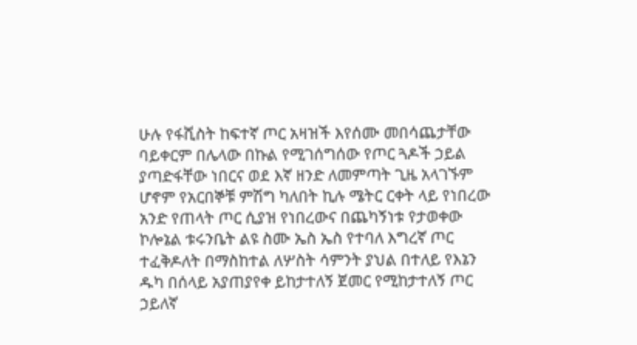ሁሉ የፋሺስት ከፍተኛ ጦር አዛዝች እየሰሙ መበሳጨታቸው ባይቀርም በሌላው በኩል የሚገሰግሰው የጦር ጓዶች ኃይል ያጣድፋቸው ነበርና ወደ እኛ ዘንድ ለመምጣት ጊዜ አላገኙም ሆኖም የአርበኞቹ ምሽግ ካለበት ኪሉ ሜትር ርቀት ላይ የነበረው አንድ የጠላት ጦር ሲያዝ የነበረውና በጨካኝነቱ የታወቀው ኮሎኔል ቱሩንቤት ልዩ ስሙ ኤስ ኤስ የተባለ እግረኛ ጦር ተፈቅዶለት በማስከተል ለሦስት ሳምንት ያህል በተለይ የእኔን ዱካ በሰላይ አያጠያየቀ ይከታተለኝ ጀመር የሚከታተለኝ ጦር ኃይለኛ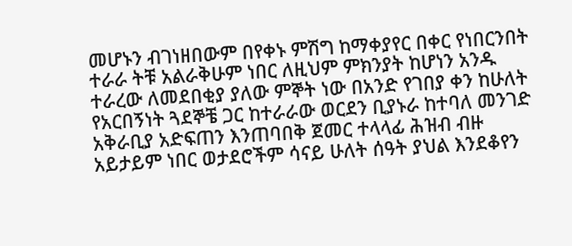መሆኑን ብገነዘበውም በየቀኑ ምሽግ ከማቀያየር በቀር የነበርንበት ተራራ ትቹ አልራቅሁም ነበር ለዚህም ምክንያት ከሆነን አንዱ ተራረው ለመደበቂያ ያለው ምኞት ነው በአንድ የገበያ ቀን ከሁለት የአርበኝነት ጓደኞቼ ጋር ከተራራው ወርደን ቢያኑራ ከተባለ መንገድ አቅራቢያ አድፍጠን እንጠባበቅ ጀመር ተላላፊ ሕዝብ ብዙ አይታይም ነበር ወታደሮችም ሳናይ ሁለት ሰዓት ያህል እንደቆየን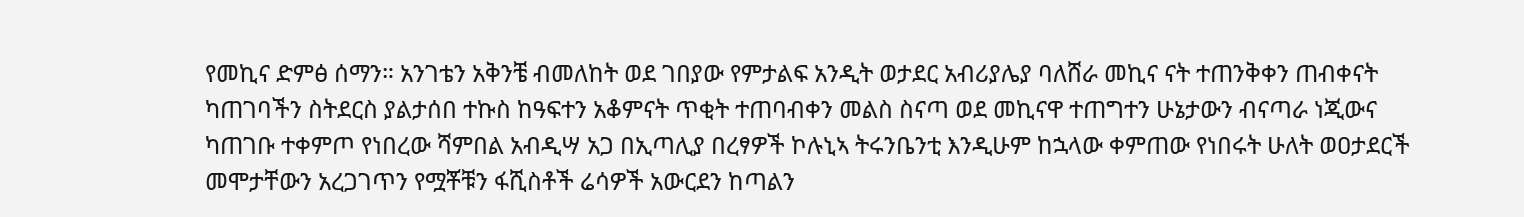የመኪና ድምፅ ሰማን። አንገቴን አቅንቼ ብመለከት ወደ ገበያው የምታልፍ አንዲት ወታደር አብሪያሌያ ባለሸራ መኪና ናት ተጠንቅቀን ጠብቀናት ካጠገባችን ስትደርስ ያልታሰበ ተኩስ ከዓፍተን አቆምናት ጥቂት ተጠባብቀን መልስ ስናጣ ወደ መኪናዋ ተጠግተን ሁኔታውን ብናጣራ ነጂውና ካጠገቡ ተቀምጦ የነበረው ሻምበል አብዲሣ አጋ በኢጣሊያ በረፃዎች ኮሉኒኣ ትሩንቤንቲ እንዲሁም ከኋላው ቀምጠው የነበሩት ሁለት ወዐታደርች መሞታቸውን አረጋገጥን የሟቾቹን ፋሺስቶች ሬሳዎች አውርደን ከጣልን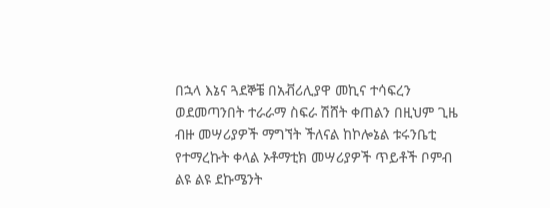በኋላ እኔና ጓደኞቼ በአቭሪሊያዋ መኪና ተሳፍረን ወደመጣንበት ተራራማ ስፍራ ሽሸት ቀጠልን በዚህም ጊዜ ብዙ መሣሪያዎች ማግኘት ችለናል ከኮሎኔል ቱሩንቤቲ የተማረኩት ቀላል ኦቶማቲክ መሣሪያዎች ጥይቶች ቦምብ ልዩ ልዩ ደኩሜንት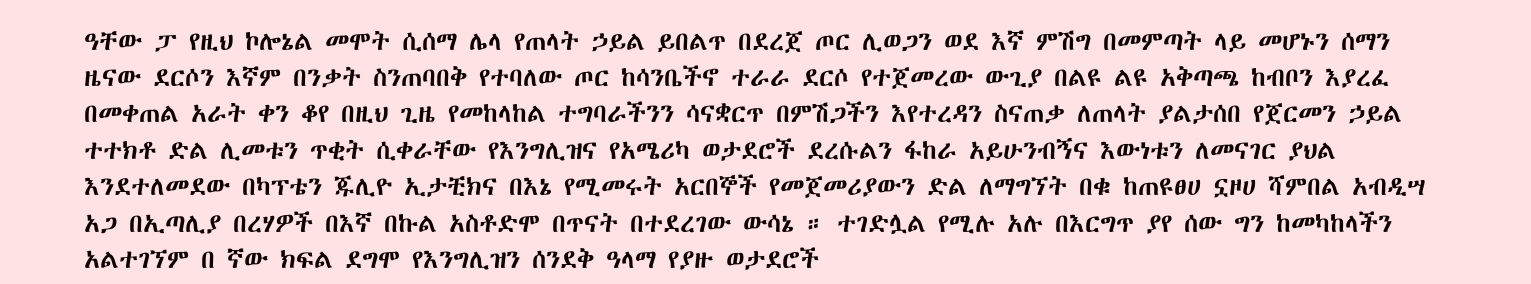ዓቸው ፓ የዚህ ኮሎኔል መሞት ሲሰማ ሌላ የጠላት ኃይል ይበልጥ በደረጀ ጦር ሊወጋን ወደ እኛ ምሽግ በመምጣት ላይ መሆኑን ሰማን ዜናው ደርሶን እኛም በንቃት ስንጠባበቅ የተባለው ጦር ከሳንቤችኖ ተራራ ደርሶ የተጀመረው ውጊያ በልዩ ልዩ አቅጣጫ ከብቦን እያረፈ በመቀጠል አራት ቀን ቆየ በዚህ ጊዜ የመከላከል ተግባራችንን ሳናቋርጥ በምሽጋችን እየተረዳን ስናጠቃ ለጠላት ያልታሰበ የጀርመን ኃይል ተተክቶ ድል ሊመቱን ጥቂት ሲቀራቸው የእንግሊዝና የአሜሪካ ወታደሮች ደረሱልን ፋከራ አይሁንብኝና እውነቱን ለመናገር ያህል እንደተለመደው በካፕቴን ጁሊዮ ኢታቺክና በእኔ የሚመሩት አርበኞች የመጀመሪያውን ድል ለማግኘት በቁ ከጠዩፀሀ ኗዞሀ ሻምበል አብዲሣ አጋ በኢጣሊያ በረሃዎች በእኛ በኩል አስቶድሞ በጥናት በተደረገው ውሳኔ ። ተገድሏል የሚሉ አሉ በእርግጥ ያየ ሰው ግን ከመካከላችን አልተገኘም በ ኛው ክፍል ደግሞ የእንግሊዝን ሰንደቅ ዓላማ የያዙ ወታደሮች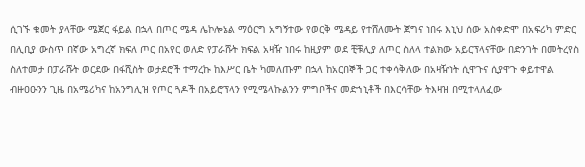ሲገኙ ቁመት ያላቸው ሜጀር ፋይል በኋላ በጦር ሜዳ ሌኮሎኔል ማዕርግ አግኝተው የወርቅ ሜዳይ የተሸለሙት ጀግና ነበሩ እኒህ ሰው አስቀድሞ በአፍሪካ ምድር በሊቢያ ውስጥ በኛው አግረኛ ክፍለ ጦር በአየር ወለድ የፓራሹት ክፍል አዛዥ ነበሩ ከዚያም ወደ ቺቹሊያ ለጦር ስለላ ተልክው አይርፕላናቸው በድንገት በመትረየስ ስለተመታ በፓራሹት ወርደው በፋሺስት ወታደሮች ተማረኩ ከእሥር ቤት ካመለጡም በኋላ ከአርበኞች ጋር ተቀሳቅለው በአዛዥነት ሲዋጉና ሲያዋጉ ቀይተዋል ብዙዐዑንን ጊዜ በአሜሪካና ከአንግሊዝ የጦር ጓዶች በአይሮፕላን የሚሜላኩልንን ምግቦችና መድኀኒቶች በእርሳቸው ትእዛዝ በሚተላለፈው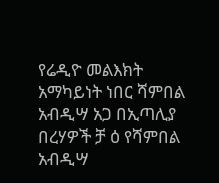የሬዲዮ መልእክት አማካይነት ነበር ሻምበል አብዲሣ አጋ በኢጣሊያ በረሃዎች ቻ ዕ የሻምበል አብዲሣ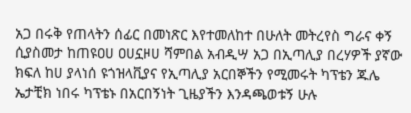አጋ በሩቅ የጠላትን ሰፊር በመነጽር እየተመለከተ በሁለት መትረየስ ግራና ቀኝ ሲያስመታ ከጠዩዐሀ ዐሀኗዞሀ ሻምበል አብዲሣ አጋ በኢጣሊያ በረሃዎች ያኛው ክፍለ ከሀ ያላነሰ ዩጎዝላቪያና የኢጣሊያ አርበኞችን የሚመሩት ካፕቴን ጁሌ ኤታቺክ ነበሩ ካፕቴኑ በአርበኝነት ጊዜያችን እንዳጫወቱኝ ሁሉ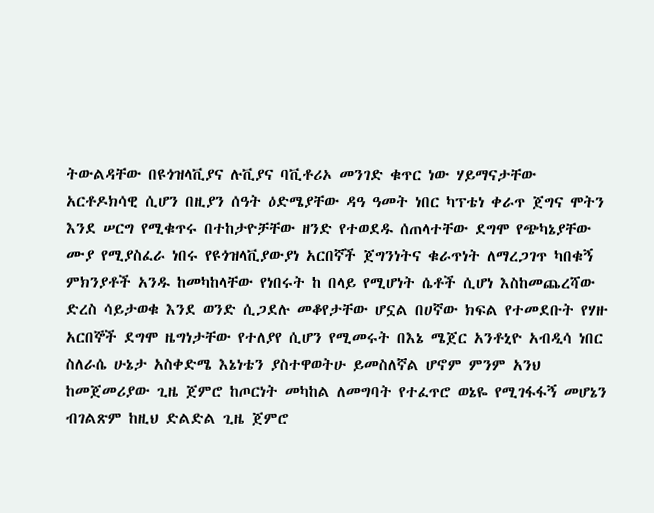ትውልዳቸው በዩጎዝላቪያና ሉቪያና ባቪቶሪኦ መንገድ ቁጥር ነው ሃይማናታቸው አርቶዶክሳዊ ሲሆን በዚያን ሰዓት ዕድሜያቸው ዳዓ ዓመት ነበር ካፕቴነ ቀራጥ ጀግና ሞትን እንደ ሠርግ የሚቁጥሩ በተከታዮቻቸው ዘንድ የተወደዱ ሰጠላተቸው ደግሞ የጭካኔያቸው ሙያ የሚያስፈራ ነበሩ የዩጎዝላቪያውያነ አርበኛች ጀግንነትና ቁራጥነት ለማረጋገጥ ካበቁኝ ምክንያቶች አንዱ ከመካከላቸው የነበሩት ከ በላይ የሚሆነት ሴቶች ሲሆነ እስከመጨረሻው ድረስ ሳይታወቁ እንደ ወንድ ሲጋደሉ መቆየታቸው ሆኗል በሀኛው ክፍል የተመደቡት የሃዙ አርበኞች ደግሞ ዜግነታቸው የተለያየ ሲሆን የሚመሩት በእኔ ሜጀር አንቶኒዮ አብዲሳ ነበር ስለራሴ ሁኔታ አስቀድሜ እኔነቴን ያስተዋወትሁ ይመስለኛል ሆኖም ምንም አንህ ከመጀመሪያው ጊዜ ጀምሮ ከጦርነት መካከል ለመግባት የተፈጥሮ ወኔዬ የሚገፋፋኝ መሆኔን ብገልጽም ከዚህ ድልድል ጊዜ ጀምሮ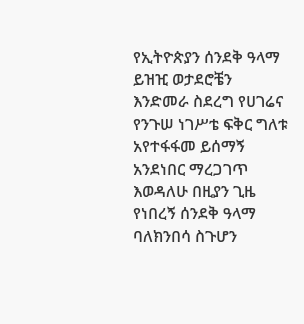የኢትዮጵያን ሰንደቅ ዓላማ ይዝዢ ወታደሮቼን እንድመራ ስደረግ የሀገሬና የንጉሠ ነገሥቴ ፍቅር ግለቱ አየተፋፋመ ይሰማኝ አንደነበር ማረጋገጥ እወዳለሁ በዚያን ጊዜ የነበረኝ ሰንደቅ ዓላማ ባለክንበሳ ስጉሆን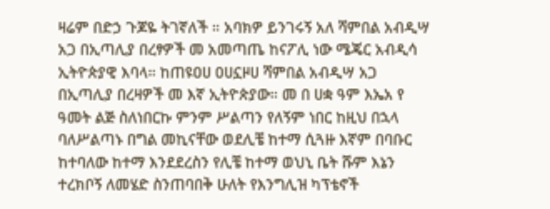ዛሬም በድኃ ጉጆዬ ትገኛለች ። አባክዎ ይንገሩኝ አለ ሻምበል አብዲሣ አጋ በኢጣሊያ በረፃዎች መ አመጣጤ ከናፖሊ ነው ሜጄር አብዲሳ ኢትዮጵያዊ እባላ። ከጠዩዐሀ ዐሀኗዞሀ ሻምበል አብዲሣ አጋ በኢጣሊያ በረዛዎች መ እኛ ኢትዮጵያው። መ በ ሀቋ ዓም እኤአ የ ዓመት ልጅ ስለነበርኩ ምንም ሥልጣን የለኝም ነበር ከዚህ በኋላ ባለሥልጣኑ በግል መኪናቸው ወደሊቼ ከተማ ሲጓዙ እኛም በባቡር ከተባለው ከተማ እንደደረስን የሊቼ ከተማ ወህኒ ቤት ሹም እኔን ተረክቦኝ ለመሄድ ስንጠባበቅ ሁለት የእንግሊዝ ካፕቴኖች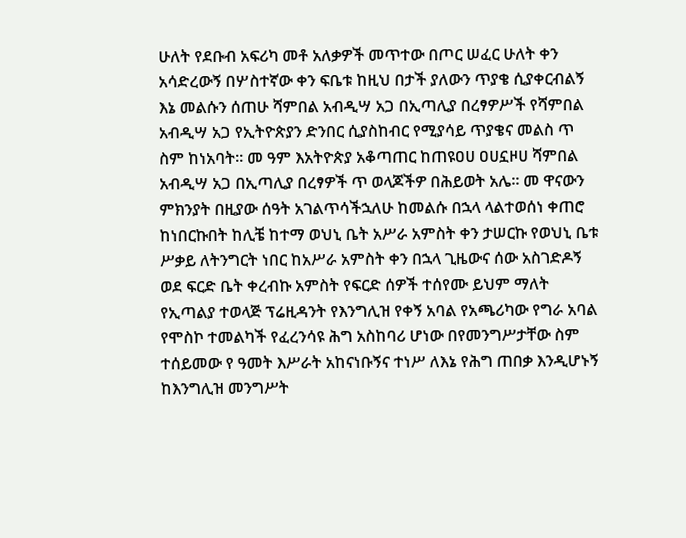ሁለት የደቡብ አፍሪካ መቶ አለቃዎች መጥተው በጦር ሠፈር ሁለት ቀን አሳድረውኝ በሦስተኛው ቀን ፍቤቱ ከዚህ በታች ያለውን ጥያቄ ሲያቀርብልኝ እኔ መልሱን ሰጠሁ ሻምበል አብዲሣ አጋ በኢጣሊያ በረፃዎሥች የሻምበል አብዲሣ አጋ የኢትዮጵያን ድንበር ሲያስከብር የሚያሳይ ጥያቄና መልስ ጥ ስም ከነአባት። መ ዓም እአትዮጵያ አቆጣጠር ከጠዩዐሀ ዐሀኗዞሀ ሻምበል አብዲሣ አጋ በኢጣሊያ በረፃዎች ጥ ወላጆችዎ በሕይወት አሌ። መ ዋናውን ምክንያት በዚያው ሰዓት አገልጥሳችኋለሁ ከመልሱ በኋላ ላልተወሰነ ቀጠሮ ከነበርኩበት ከሊቼ ከተማ ወህኒ ቤት አሥራ አምስት ቀን ታሠርኩ የወህኒ ቤቱ ሥቃይ ለትንግርት ነበር ከአሥራ አምስት ቀን በኋላ ጊዜውና ሰው አስገድዶኝ ወደ ፍርድ ቤት ቀረብኩ አምስት የፍርድ ሰዎች ተሰየሙ ይህም ማለት የኢጣልያ ተወላጅ ፕሬዚዳንት የእንግሊዝ የቀኝ አባል የአጫሪካው የግራ አባል የሞስኮ ተመልካች የፈረንሳዩ ሕግ አስከባሪ ሆነው በየመንግሥታቸው ስም ተሰይመው የ ዓመት እሥራት አከናነቡኝና ተነሥ ለእኔ የሕግ ጠበቃ እንዲሆኑኝ ከእንግሊዝ መንግሥት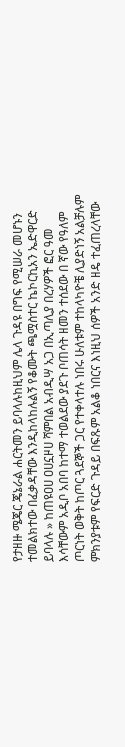የታዘዙ ሜጄር ጄኔራል ሐርትመን ይባላሉከዚህም ሌላ ጉዳዩ በግፍ የሚሠራ መሆኑን ተመልክተው በፈቃዳቸው እንዲከላከሉልኝ የቆሙት ጫሟስተር ኬኮርኪአን ኤድዋርድ ይባላሉ » ከጠዩዐሀ ዐሀኗዞሀ ሻምበል አብዲሣ አጋ በኢጣሊያ በረሃዎች ፎር ዓመ እሳቸውም አዲቦ አበባ ከተማ ተወልደው ያደጉ ቦጠሳት ዘመን ተሰደው በ ኛው የዓለም ጦርነት ወቅት ከጦር ጓደኞች ጋር የተቀላተሉ ነበሩ ሁለቱም ተከላካዮቼ ሊያድነኝ አልቻሉም ምክንያቱም የፍርድ ጉዳይ በፍጹም አልቆ ነበርና እነዚህ ሰዎች አንድ ዘዴ ተፈጠረላቸው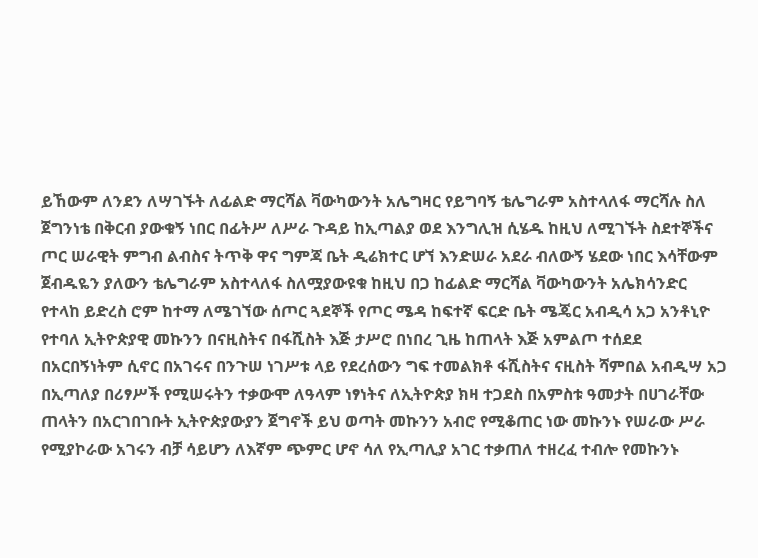ይኸውም ለንደን ለሣገኙት ለፊልድ ማርሻል ቫውካውንት አሌግዛር የይግባኝ ቴሌግራም አስተላለፋ ማርሻሉ ስለ ጀግንነቴ በቅርብ ያውቁኝ ነበር በፊትሥ ለሥራ ጉዳይ ከኢጣልያ ወደ እንግሊዝ ሲሄዱ ከዚህ ለሚገኙት ስደተኞችና ጦር ሠራዊት ምግብ ልብስና ትጥቅ ዋና ግምጃ ቤት ዲሬክተር ሆኘ እንድሠራ አደራ ብለውኝ ሄደው ነበር እሳቸውም ጀብዱዬን ያለውን ቴሌግራም አስተላለፋ ስለሟያውዩቁ ከዚህ በጋ ከፊልድ ማርሻል ቫውካውንት አሌክሳንድር የተላከ ይድረስ ሮም ከተማ ለሜገኘው ሰጦር ጓደኞች የጦር ሜዳ ከፍተኛ ፍርድ ቤት ሜጄር አብዲሳ አጋ አንቶኒዮ የተባለ ኢትዮጵያዊ መኩንን በናዚስትና በፋሺስት እጅ ታሥሮ በነበረ ጊዜ ከጠላት እጅ አምልጦ ተሰደደ በአርበኝነትም ሲኖር በአገሩና በንጉሠ ነገሥቱ ላይ የደረሰውን ግፍ ተመልክቶ ፋሺስትና ናዚስት ሻምበል አብዲሣ አጋ በኢጣለያ በሪፃሥች የሚሠሩትን ተቃውሞ ለዓላም ነፃነትና ለኢትዮጵያ ክዛ ተጋደስ በአምስቱ ዓመታት በሀገራቸው ጠላትን በአርገበገቡት ኢትዮጵያውያን ጀግኖች ይህ ወጣት መኩንን አብሮ የሚቆጠር ነው መኩንኑ የሠራው ሥራ የሚያኮራው አገሩን ብቻ ሳይሆን ለእኛም ጭምር ሆኖ ሳለ የኢጣሊያ አገር ተቃጠለ ተዘረፈ ተብሎ የመኩንኑ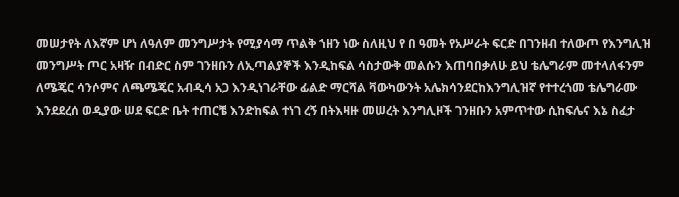መሠታየት ለእኛም ሆነ ለዓለም መንግሥታት የሚያሳማ ጥልቅ ኀዘን ነው ስለዚህ የ በ ዓመት የአሥራት ፍርድ በገንዘብ ተለውጦ የእንግሊዝ መንግሥት ጦር አዛዥ በብድር ስም ገንዘቡን ለኢጣልያኞች እንዲከፍል ሳስታውቅ መልሱን እጠባበቃለሁ ይህ ቴሌግራም መተላለፋንም ለሜጄር ሳንሶምና ለጫሜጄር አብዲሳ አጋ እንዲነገራቸው ፊልድ ማርሻል ቫውካውንት አሌክሳንደርከእንግሊዝኛ የተተረጎመ ቴሌግራሙ እንደደረሰ ወዲያው ሠደ ፍርድ ቤት ተጠርቼ እንድከፍል ተነገ ረኝ በትእዛዙ መሠረት እንግሊዞች ገንዘቡን አምጥተው ሲከፍሌና እኔ ስፈታ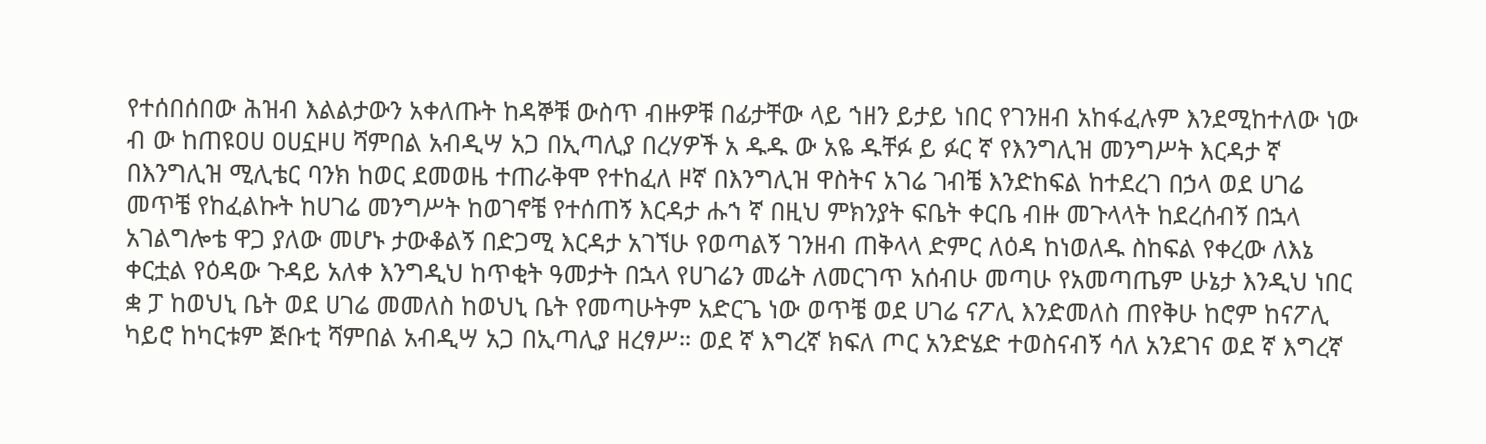የተሰበሰበው ሕዝብ እልልታውን አቀለጡት ከዳኞቹ ውስጥ ብዙዎቹ በፊታቸው ላይ ኀዘን ይታይ ነበር የገንዘብ አከፋፈሉም እንደሚከተለው ነው ብ ው ከጠዩዐሀ ዐሀኗዞሀ ሻምበል አብዲሣ አጋ በኢጣሊያ በረሃዎች አ ዱዱ ው አዬ ዱቸፉ ይ ፉር ኛ የእንግሊዝ መንግሥት እርዳታ ኛ በእንግሊዝ ሚሊቴር ባንክ ከወር ደመወዜ ተጠራቅሞ የተከፈለ ዞኛ በእንግሊዝ ዋስትና አገሬ ገብቼ እንድከፍል ከተደረገ በኃላ ወደ ሀገሬ መጥቼ የከፈልኩት ከሀገሬ መንግሥት ከወገኖቼ የተሰጠኝ እርዳታ ሑኀ ኛ በዚህ ምክንያት ፍቤት ቀርቤ ብዙ መጉላላት ከደረሰብኝ በኋላ አገልግሎቴ ዋጋ ያለው መሆኑ ታውቆልኝ በድጋሚ እርዳታ አገኘሁ የወጣልኝ ገንዘብ ጠቅላላ ድምር ለዕዳ ከነወለዱ ስከፍል የቀረው ለእኔ ቀርቷል የዕዳው ጉዳይ አለቀ እንግዲህ ከጥቂት ዓመታት በኋላ የሀገሬን መሬት ለመርገጥ አሰብሁ መጣሁ የአመጣጤም ሁኔታ እንዲህ ነበር ቋ ፓ ከወህኒ ቤት ወደ ሀገሬ መመለስ ከወህኒ ቤት የመጣሁትም አድርጌ ነው ወጥቼ ወደ ሀገሬ ናፖሊ እንድመለስ ጠየቅሁ ከሮም ከናፖሊ ካይሮ ከካርቱም ጅቡቲ ሻምበል አብዲሣ አጋ በኢጣሊያ ዘረፃሥ። ወደ ኛ እግረኛ ክፍለ ጦር አንድሄድ ተወስናብኝ ሳለ አንደገና ወደ ኛ እግረኛ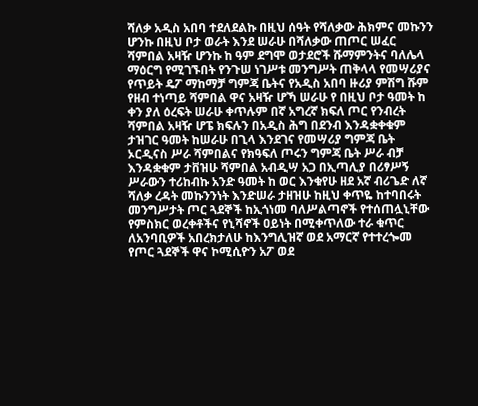ሻለቃ አዲስ አበባ ተደለደልኩ በዚህ ሰዓት የሻለቃው ሕክምና መኩንን ሆንኩ በዚህ ቦታ ወራት እንደ ሠራሁ በሻለቃው ጠጦር ሠፈር ሻምበል አዛዥ ሆንኩ ከ ዓም ደግሞ ወታደሮች ሹማምንትና ባለሌላ ማዕርግ የሚገኙበት የንጉሠ ነገሥቱ መንግሥት ጠቅላላ የመሣሪያና የጥይት ዴፖ ማከማቻ ግምጃ ቤትና የአዲስ አበባ ዙሪያ ምሽግ ሹም የዘብ ተነጣይ ሻምበል ዋና አዛዥ ሆኻ ሠራሁ የ በዚህ ቦታ ዓመት ከ ቀን ያለ ዕረፍት ሠራሁ ቀጥሉም በኛ አግረኛ ክፍለ ጦር የንብረት ሻምበል አዛዥ ሆፔ ክፍሉን በአዲስ ሕግ በደንብ እንዳቋቀቁም ታዝገር ዓመት ከሠራሁ በጊላ እንደገና የመሣሪያ ግምጃ ቤት ኦርዲናስ ሥራ ሻምበልና የክዓፍለ ጦሩን ግምጃ ቤት ሥራ ብቻ እንዳቋቁም ታቨዝሁ ሻምበል አብዲሣ አጋ በኢጣሊያ በሪፃሥኝ ሥራውን ተሪከብኩ አንድ ዓመት ከ ወር እንቁየሁ ዘደ አኛ ብሪጌድ ለኛ ሻለቃ ረዳት መኩንንነት እንድሠራ ታዘዝሁ ከዚህ ቀጥዬ ከተባበሩት መንግሥታት ጦር ጓደኞች ከኢጎነመ ባለሥልጣኖች የተሰጠሏኒቸው የምስክር ወረቀቶችና የኒሻኖች ዐይነት በሚቀጥለው ተራ ቁጥር ለአንባቢዎች አበረክታለሁ ከእንግሊዝኛ ወደ አማርኛ የተተረጐመ የጦር ጓደኞች ዋና ኮሚሲዮን አፖ ወደ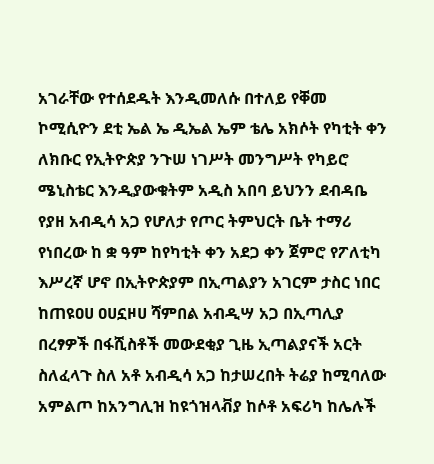አገራቸው የተሰደዱት እንዲመለሱ በተለይ የቐመ ኮሚሲዮን ደቲ ኤል ኤ ዲኤል ኤም ቴሌ አክሶት የካቲት ቀን ለክቡር የኢትዮጵያ ንጉሠ ነገሥት መንግሥት የካይሮ ሜኒስቴር እንዲያውቁትም አዲስ አበባ ይህንን ደብዳቤ የያዘ አብዲሳ አጋ የሆለታ የጦር ትምህርት ቤት ተማሪ የነበረው ከ ቋ ዓም ከየካቲት ቀን አደጋ ቀን ጀምሮ የፖለቲካ እሥረኛ ሆኖ በኢትዮጵያም በኢጣልያን አገርም ታስር ነበር ከጠዩዐሀ ዐሀኗዞሀ ሻምበል አብዲሣ አጋ በኢጣሊያ በረፃዎች በፋሺስቶች መውደቂያ ጊዜ ኢጣልያናች አርት ስለፈላጉ ስለ አቶ አብዲሳ አጋ ከታሠረበት ትሬያ ከሚባለው አምልጦ ከአንግሊዝ ከዩጎዝላቭያ ከሶቶ አፍሪካ ከሌሉች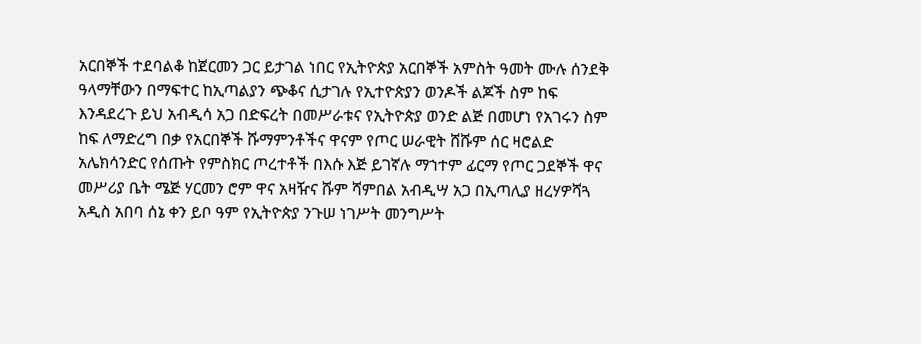አርበኞች ተደባልቆ ከጀርመን ጋር ይታገል ነበር የኢትዮጵያ አርበኞች አምስት ዓመት ሙሉ ሰንደቅ ዓላማቸውን በማፍተር ከኢጣልያን ጭቆና ሲታገሉ የኢተዮጵያን ወንዶች ልጆች ስም ከፍ እንዳደረጉ ይህ አብዲሳ አጋ በድፍረት በመሥራቱና የኢትዮጵያ ወንድ ልጅ በመሆነ የአገሩን ስም ከፍ ለማድረግ በቃ የአርበኞች ሹማምንቶችና ዋናም የጦር ሠራዊት ሸሹም ሰር ዛሮልድ አሌክሳንድር የሰጡት የምስክር ጦረተቶች በእሱ እጅ ይገኛሉ ማኀተም ፊርማ የጦር ጋደኞች ዋና መሥሪያ ቤት ሜጅ ሃርመን ሮም ዋና አዛዥና ሹም ሻምበል አብዲሣ አጋ በኢጣሊያ ዘረሃዎሻጓ አዲስ አበባ ሰኔ ቀን ይቦ ዓም የኢትዮጵያ ንጉሠ ነገሥት መንግሥት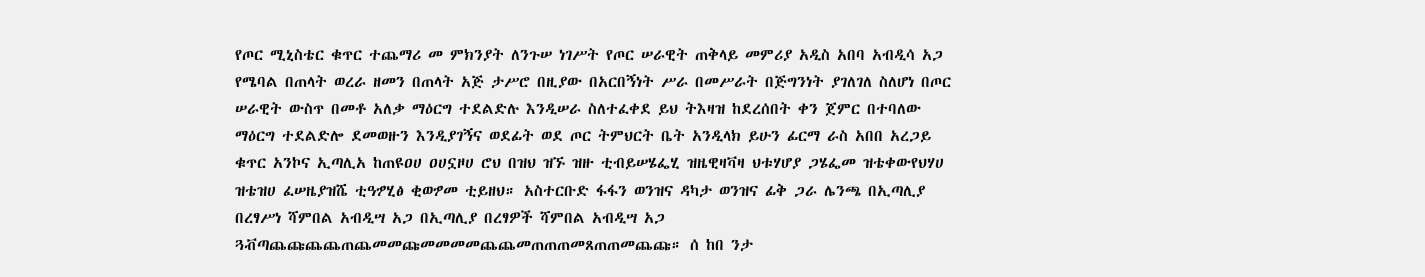የጦር ሚኒስቴር ቁጥር ተጨማሪ መ ምክንያት ለንጉሠ ነገሥት የጦር ሠራዊት ጠቅላይ መምሪያ አዲስ አበባ አብዲሳ አጋ የሜባል በጠላት ወረራ ዘመን በጠላት አጅ ታሥሮ በዚያው በአርበኝነት ሥራ በመሥራት በጅግንነት ያገለገለ ስለሆነ በጦር ሠራዊት ውስጥ በመቶ አለቃ ማዕርግ ተደልድሉ እንዲሠራ ስለተፈቀደ ይህ ትእዛዝ ከደረሰበት ቀን ጀምር በተባለው ማዕርግ ተደልድሎ ደመወዙን እንዲያገኝና ወደፊት ወደ ጦር ትምህርት ቤት አንዲላክ ይሁን ፊርማ ራስ አበበ አረጋይ ቁጥር አንኮና ኢጣሊአ ከጠዩዐሀ ዐሀኗዞሀ ሮህ በዝህ ዝኙ ዝዙ ቲብይሠሄፌሂ ዝዜዊዛቫዛ ህቱሃሆያ ጋሄፌመ ዝቴቀውየህሃሀ ዝቴዝሀ ፈሠዜያዝሼ ቲዓፇሂፅ ቂወፇመ ቲይዘህ። አስተርቡድ ፋፋን ወንዝና ዳካታ ወንዝና ፊቅ ጋራ ሌንጫ በኢጣሊያ በረፃሥነ ሻምበል አብዲሣ አጋ በኢጣሊያ በረፃዎች ሻምበል አብዲሣ አጋ ጓቭጣጨጩጨጨጠጨመመጩመመመመጨጨመጠጠጠመጸጠጠመጨጩ። ሰ ከበ ንታ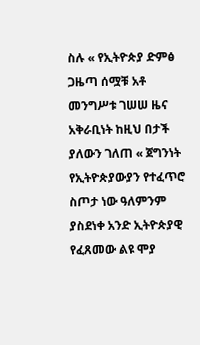ስሉ « የኢትዮጵያ ድምፅ ጋዜጣ ሰሟቹ አቶ መንግሥቱ ገሠሠ ዜና አቅራቢነት ከዚህ በታች ያለውን ገለጠ « ጀግንነት የኢትዮጵያውያን የተፈጥሮ ስጦታ ነው ዓለምንም ያስደነቀ አንድ ኢትዮጵያዊ የፈጸመው ልዩ ሞያ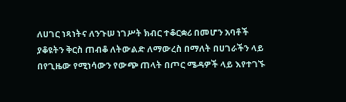ለሀገር ነጻነትና ለንጉሠ ነገሥት ክብር ተቆርቋሪ በመሆን አባቶች ያቆዩትን ቅርስ ጠብቆ ለትውልድ ለማውረስ በማለት በሀገራችን ላይ በየጊዜው የሚነሳውን የውጭ ጠላት በጦር ሜዳዎች ላይ እየተገኙ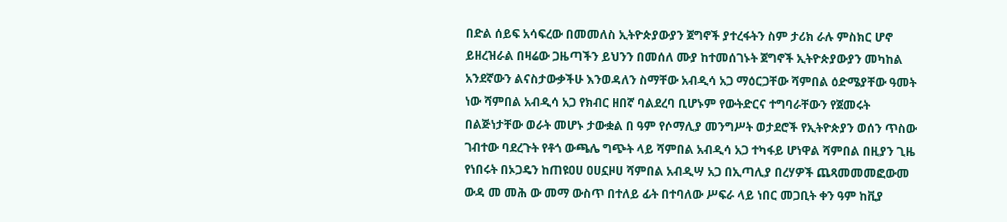በድል ሰይፍ አሳፍረው በመመለስ ኢትዮጵያውያን ጀግኖች ያተረፋትን ስም ታሪክ ራሉ ምስክር ሆኖ ይዘረዝራል በዛሬው ጋዜጣችን ይህንን በመሰለ ሙያ ከተመሰገኑት ጀግኖች ኢትዮጵያውያን መካከል አንደኛውን ልናስታውቃችሁ እንወዳለን ስማቸው አብዲሳ አጋ ማዕርጋቸው ሻምበል ዕድሜያቸው ዓመት ነው ሻምበል አብዲሳ አጋ የክብር ዘበኛ ባልደረባ ቢሆኑም የውትድርና ተግባራቸውን የጀመሩት በልጅነታቸው ወራት መሆኑ ታውቋል በ ዓም የሶማሊያ መንግሥት ወታደሮች የኢትዮጵያን ወሰን ጥስው ገብተው ባደረጉት የቶጎ ውጫሌ ግጭት ላይ ሻምበል አብዲሳ አጋ ተካፋይ ሆነዋል ሻምበል በዚያን ጊዜ የነበሩት በኦጋዴን ከጠዩዐሀ ዐሀኗዞሀ ሻምበል አብዲሣ አጋ በኢጣሊያ በረሃዎች ጨጻመመመፎውመ ውዳ መ መሕ ው መማ ውስጥ በተለይ ፊት በተባለው ሥፍራ ላይ ነበር መጋቢት ቀን ዓም ከቪያ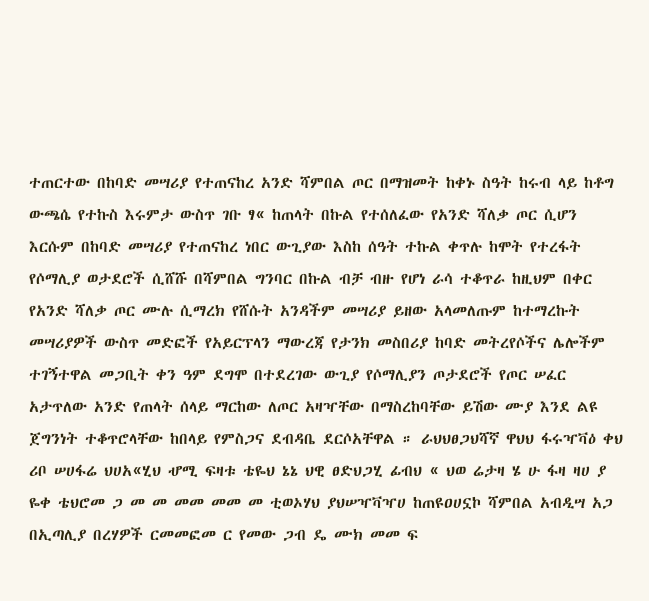ተጠርተው በከባድ መሣሪያ የተጠናከረ አንድ ሻምበል ጦር በማዝመት ከቀኑ ስዓት ከሩብ ላይ ከቶግ ውጫሴ የተኩስ እሩምታ ውስጥ ገቡ ፃ« ከጠላት በኩል የተሰለፈው የአንድ ሻለቃ ጦር ሲሆን እርሱም በከባድ መሣሪያ የተጠናከረ ነበር ውጊያው እስከ ሰዓት ተኩል ቀጥሉ ከሞት የተረፋት የሶማሊያ ወታደሮች ሲሸሹ በሻምበል ግንባር በኩል ብቻ ብዙ የሆነ ራሳ ተቆጥራ ከዚህም በቀር የአንድ ሻለቃ ጦር ሙሉ ሲማረክ የሸሱት አንዳችም መሣሪያ ይዘው አላመለጡም ከተማረኩት መሣሪያዎች ውስጥ መድፎች የአይርፕላን ማውረጃ የታንክ መስበሪያ ከባድ መትረየሶችና ሌሎችም ተገኝተዋል መጋቢት ቀን ዓም ደግሞ በተደረገው ውጊያ የሶማሊያን ጦታደሮች የጦር ሠፈር አታጥለው አንድ የጠላት ሰላይ ማርከው ለጦር አዛዣቸው በማስረከባቸው ይሽው ሙያ እንደ ልዩ ጀግንነት ተቆጥሮላቸው ከበላይ የምስጋና ደብዳቤ ደርሶአቸዋል ። ራህህፀጋህሻኛ ዋህህ ፋሩዣቫዕ ቀህ ሪቦ ሠሀፋሬ ህሀአ«ሂህ ሇሚ ፍዛቱ ቴዬህ ኔኔ ህዊ ፀድህጋሂ ፊብህ « ህወ ሬታዛ ሄ ሁ ፋዛ ዛሀ ያ ዬቀ ቴህሮመ ጋ መ መ መመ መመ መ ቲወኦሃህ ያህሠዣቫዣሀ ከጠዩዐሀኗኮ ሻምበል አብዲሣ አጋ በኢጣሊያ በረሃዎች ርመመፎመ ር የመው ጋብ ዴ ሙክ መመ ፍ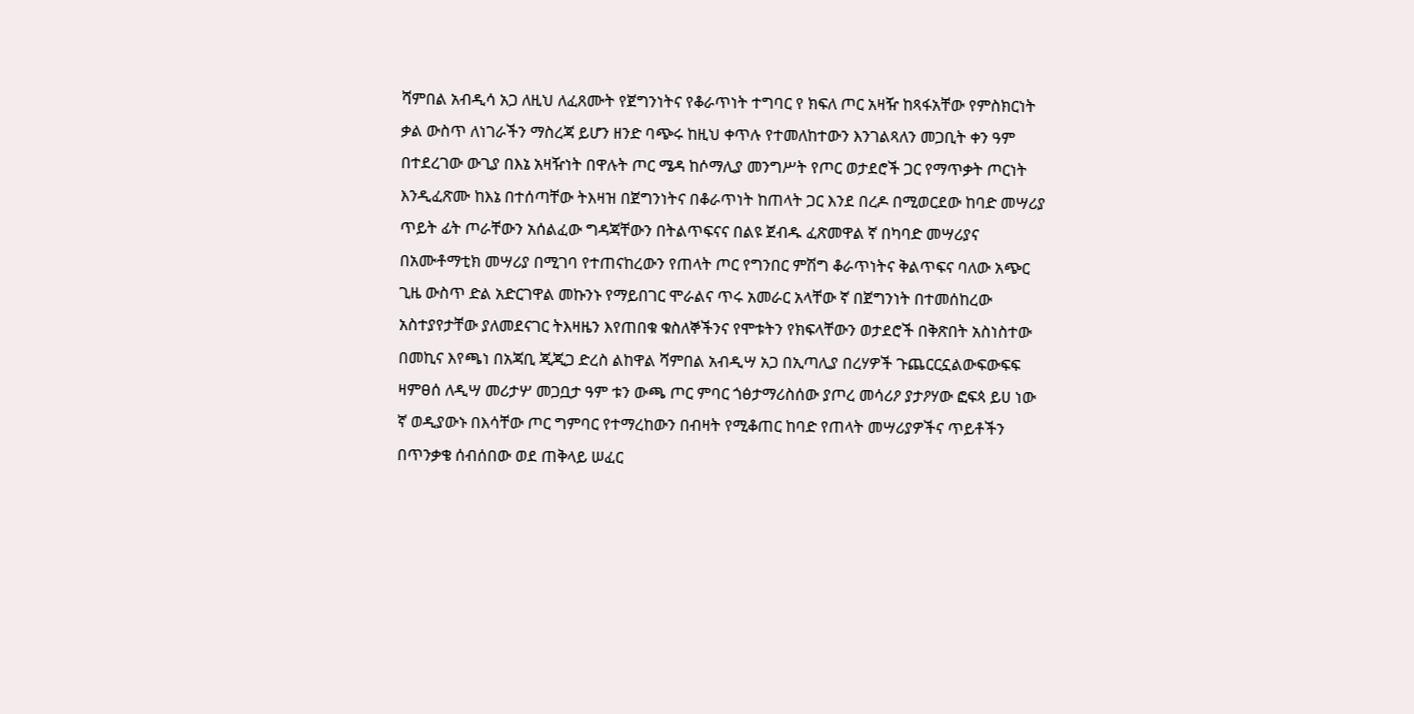ሻምበል አብዲሳ አጋ ለዚህ ለፈጸሙት የጀግንነትና የቆራጥነት ተግባር የ ክፍለ ጦር አዛዥ ከጻፋአቸው የምስክርነት ቃል ውስጥ ለነገራችን ማስረጃ ይሆን ዘንድ ባጭሩ ከዚህ ቀጥሉ የተመለከተውን እንገልጻለን መጋቢት ቀን ዓም በተደረገው ውጊያ በእኔ አዛዥነት በዋሉት ጦር ሜዳ ከሶማሊያ መንግሥት የጦር ወታደሮች ጋር የማጥቃት ጦርነት እንዲፈጽሙ ከእኔ በተሰጣቸው ትእዛዝ በጀግንነትና በቆራጥነት ከጠላት ጋር እንደ በረዶ በሚወርደው ከባድ መሣሪያ ጥይት ፊት ጦራቸውን አሰልፈው ግዳጃቸውን በትልጥፍናና በልዩ ጀብዱ ፈጽመዋል ኛ በካባድ መሣሪያና በአሙቶማቲክ መሣሪያ በሚገባ የተጠናከረውን የጠላት ጦር የግንበር ምሽግ ቆራጥነትና ቅልጥፍና ባለው አጭር ጊዜ ውስጥ ድል አድርገዋል መኩንኑ የማይበገር ሞራልና ጥሩ አመራር አላቸው ኛ በጀግንነት በተመሰከረው አስተያየታቸው ያለመደናገር ትእዛዜን እየጠበቁ ቁስለኞችንና የሞቱትን የክፍላቸውን ወታደሮች በቅጽበት አስነስተው በመኪና እየጫነ በአጃቢ ጂጂጋ ድረስ ልከዋል ሻምበል አብዲሣ አጋ በኢጣሊያ በረሃዎች ጉጨርርኗልውፍውፍፍ ዛምፀሰ ለዲሣ መሪታሦ መጋቧታ ዓም ቱን ውጫ ጦር ምባር ጎፅታማሪስሰው ያጦረ መሳሪዖ ያታዖሃው ፎፍጳ ይሀ ነው ኛ ወዲያውኑ በእሳቸው ጦር ግምባር የተማረከውን በብዛት የሚቆጠር ከባድ የጠላት መሣሪያዎችና ጥይቶችን በጥንቃቄ ሰብሰበው ወደ ጠቅላይ ሠፈር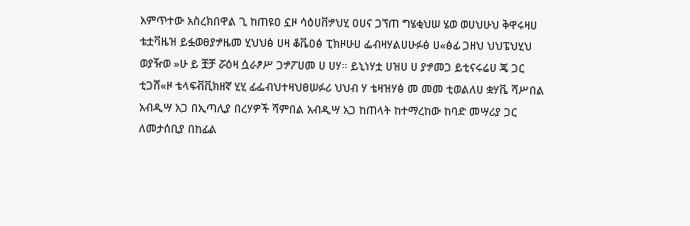አምጥተው አስረክበዋል ጊ ከጠዩዐ ኗዞ ሳዕሀቨፇህሂ ዐሀና ጋኘጠ ግሄቂህሠ ሄወ ወሀህሁህ ቅዋሩዛሀ ቴቷቫዜዝ ይፏወፀያፇዜመ ሂህህፅ ሀዛ ቆቬዐፅ ፒክዞሁሀ ፌብዛሃልሀሁፉፅ ሀ«ፅፊ ጋዘህ ህህፔህሂህ ወያዥወ »ሁ ይ ቿቻ ሯዕዛ ሷራፆሥ ጋፇፖሀመ ሀ ሀሃ። ይኒነሃቷ ሀዝሀ ሀ ያፇመጋ ይቲናሩሬሀ ጄ ጋር ቲጋሸ«ዞ ቴላፍቭቪክዘኛ ሂሂ ፊፌብህተዛህፀሠፉሪ ህህብ ሃ ቴዛዝሃፅ መ መመ ቲወልለሀ ቋሃቬ ሻሥበል አብዲሣ አጋ በኢጣሊያ በረሃዎች ሻምበል አብዲሣ አጋ ከጠላት ከተማረከው ከባድ መሣሪያ ጋር ለመታሰቢያ በከፊል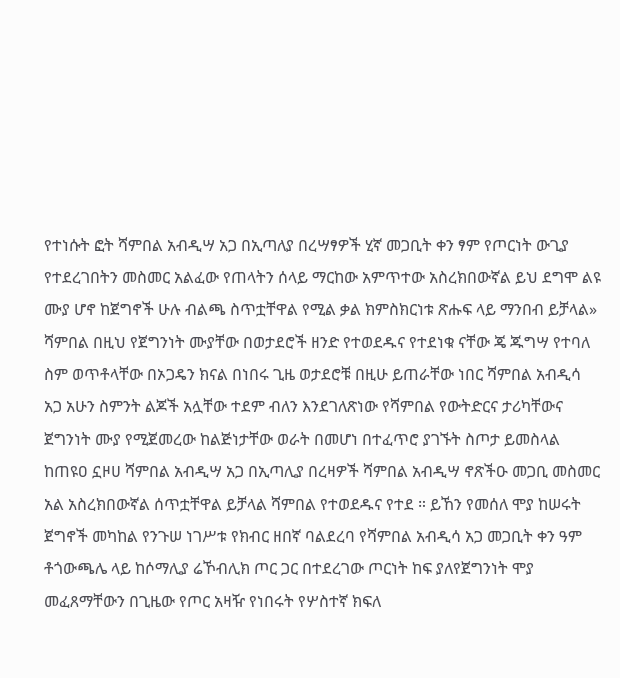የተነሱት ፎት ሻምበል አብዲሣ አጋ በኢጣለያ በረሣፃዎች ሂኛ መጋቢት ቀን ፃም የጦርነት ውጊያ የተደረገበትን መስመር አልፈው የጠላትን ሰላይ ማርከው አምጥተው አስረክበውኛል ይህ ደግሞ ልዩ ሙያ ሆኖ ከጀግኖች ሁሉ ብልጫ ስጥቷቸዋል የሚል ቃል ክምስክርነቱ ጽሑፍ ላይ ማንበብ ይቻላል» ሻምበል በዚህ የጀግንነት ሙያቸው በወታደሮች ዘንድ የተወደዱና የተደነቁ ናቸው ጄ ጁግሣ የተባለ ስም ወጥቶላቸው በኦጋዴን ክናል በነበሩ ጊዜ ወታደሮቹ በዚሁ ይጠራቸው ነበር ሻምበል አብዲሳ አጋ አሁን ስምንት ልጆች አሏቸው ተደም ብለን እንደገለጽነው የሻምበል የውትድርና ታሪካቸውና ጀግንነት ሙያ የሚጀመረው ከልጅነታቸው ወራት በመሆነ በተፈጥሮ ያገኙት ስጦታ ይመስላል ከጠዩዐ ኗዞሀ ሻምበል አብዲሣ አጋ በኢጣሊያ በረዛዎች ሻምበል አብዲሣ ኖጽችዑ መጋቢ መስመር አል አስረክበውኛል ሰጥቷቸዋል ይቻላል ሻምበል የተወደዱና የተደ ። ይኸን የመሰለ ሞያ ከሠሩት ጀግኖች መካከል የንጉሠ ነገሥቱ የክብር ዘበኛ ባልደረባ የሻምበል አብዲሳ አጋ መጋቢት ቀን ዓም ቶጎውጫሌ ላይ ከሶማሊያ ሬኾብሊክ ጦር ጋር በተደረገው ጦርነት ከፍ ያለየጀግንነት ሞያ መፈጸማቸውን በጊዜው የጦር አዛዥ የነበሩት የሦስተኛ ክፍለ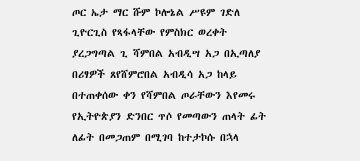ጦር ኤታ ማር ሹም ኮሎኔል ሥዩም ገድለ ጊዮርጊስ የጻፋላቸው የምስክር ወረቀት ያረጋግጣል ጊ ሻምበል አብዲሣ አጋ በኢጣለያ በሪፃዎች ጸየሸምሮበል አብዲሳ አጋ ከላይ በተጠቀሰው ቀን የሻምበል ጦራቸውን እየመሩ የኢትዮጵያን ድንበር ጥሶ የመጣውን ጠላት ፊት ለፊት በመጋጠም በሚገባ ከተታኮሱ በኋላ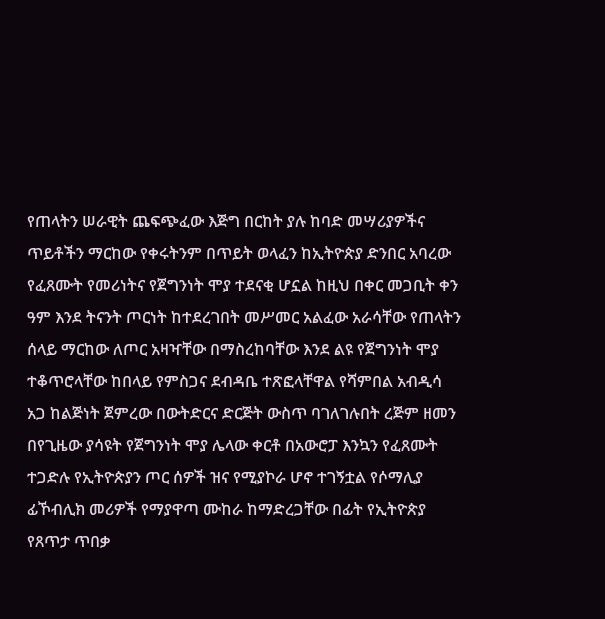የጠላትን ሠራዊት ጨፍጭፈው እጅግ በርከት ያሉ ከባድ መሣሪያዎችና ጥይቶችን ማርከው የቀሩትንም በጥይት ወላፈን ከኢትዮጵያ ድንበር አባረው የፈጸሙት የመሪነትና የጀግንነት ሞያ ተደናቂ ሆኗል ከዚህ በቀር መጋቢት ቀን ዓም እንደ ትናንት ጦርነት ከተደረገበት መሥመር አልፈው አራሳቸው የጠላትን ሰላይ ማርከው ለጦር አዛዣቸው በማስረከባቸው እንደ ልዩ የጀግንነት ሞያ ተቆጥሮላቸው ከበላይ የምስጋና ደብዳቤ ተጽፎላቸዋል የሻምበል አብዲሳ አጋ ከልጅነት ጀምረው በውትድርና ድርጅት ውስጥ ባገለገሉበት ረጅም ዘመን በየጊዜው ያሳዩት የጀግንነት ሞያ ሌላው ቀርቶ በአውሮፓ እንኳን የፈጸሙት ተጋድሉ የኢትዮጵያን ጦር ሰዎች ዝና የሚያኮራ ሆኖ ተገኝቷል የሶማሊያ ፊኾብሊክ መሪዎች የማያዋጣ ሙከራ ከማድረጋቸው በፊት የኢትዮጵያ የጸጥታ ጥበቃ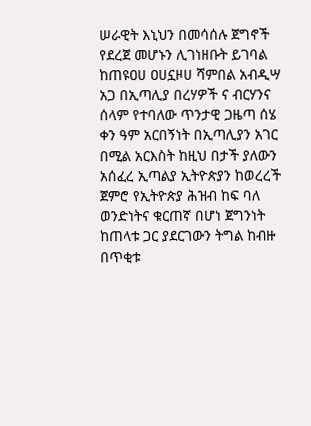ሠራዊት እኒህን በመሳሰሉ ጀግኖች የደረጀ መሆኑን ሊገነዘቡት ይገባል ከጠዩዐሀ ዐሀኗዞሀ ሻምበል አብዲሣ አጋ በኢጣሊያ በረሃዎች ና ብርሃንና ሰላም የተባለው ጥንታዊ ጋዜጣ ሰሄ ቀን ዓም አርበኝነት በኢጣሊያን አገር በሚል አርእስት ከዚህ በታች ያለውን አሰፈረ ኢጣልያ ኢትዮጵያን ከወረረች ጀምሮ የኢትዮጵያ ሕዝብ ከፍ ባለ ወንድነትና ቁርጠኛ በሆነ ጀግንነት ከጠላቱ ጋር ያደርገውን ትግል ከብዙ በጥቂቱ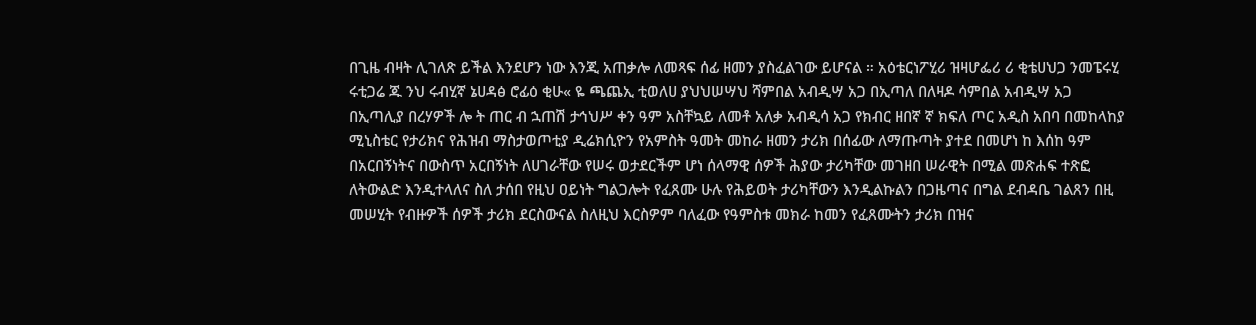በጊዜ ብዛት ሊገለጽ ይችል እንደሆን ነው እንጂ አጠቃሎ ለመጻፍ ሰፊ ዘመን ያስፈልገው ይሆናል ። አዕቴርነፖሂሪ ዝዛሆፌሪ ሪ ቂቴሀህጋ ንመፔሩሂ ሩቲጋሬ ጁ ንህ ሩብሂኛ ኔሀዳፅ ሮፊዕ ቂሁ« ዬ ጫጨኢ ቲወለሀ ያህህሠሣህ ሻምበል አብዲሣ አጋ በኢጣለ በለዛዶ ሳምበል አብዲሣ አጋ በኢጣሊያ በረሃዎች ሎ ት ጠር ብ ኋጠሽ ታኅህሥ ቀን ዓም አስቸኳይ ለመቶ አለቃ አብዲሳ አጋ የክብር ዘበኛ ኛ ክፍለ ጦር አዲስ አበባ በመከላከያ ሚኒስቴር የታሪክና የሕዝብ ማስታወጦቲያ ዲሬክሲዮን የአምስት ዓመት መከራ ዘመን ታሪክ በሰፊው ለማጡጣት ያተደ በመሆነ ከ እሰከ ዓም በአርበኝነትና በውስጥ አርበኝነት ለሀገራቸው የሠሩ ወታደርችም ሆነ ሰላማዊ ሰዎች ሕያው ታሪካቸው መገዘበ ሠራዊት በሚል መጽሐፍ ተጽፎ ለትውልድ እንዲተላለና ስለ ታሰበ የዚህ ዐይነት ግልጋሎት የፈጸሙ ሁሉ የሕይወት ታሪካቸውን እንዲልኩልን በጋዜጣና በግል ደብዳቤ ገልጸን በዚ መሠሂት የብዙዎች ሰዎች ታሪክ ደርስውናል ስለዚህ እርስዎም ባለፈው የዓምስቱ መክራ ከመን የፈጸሙትን ታሪክ በዝና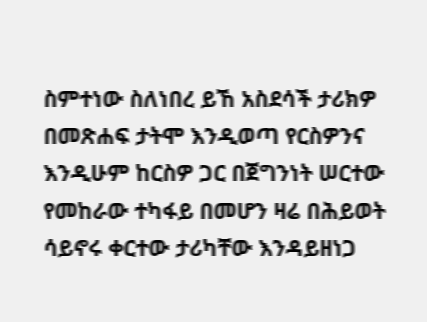ስምተነው ስለነበረ ይኸ አስደሳች ታሪክዎ በመጽሐፍ ታትሞ እንዲወጣ የርስዎንና እንዲሁም ከርስዎ ጋር በጀግንነት ሠርተው የመከራው ተካፋይ በመሆን ዛሬ በሕይወት ሳይኖሩ ቀርተው ታሪካቸው እንዳይዘነጋ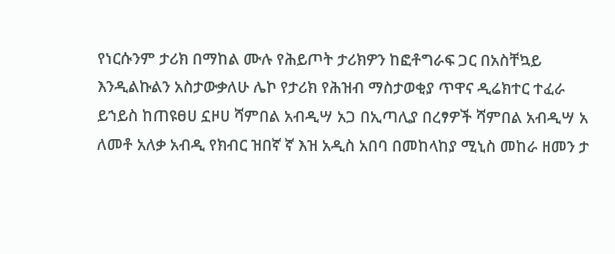የነርሱንም ታሪክ በማከል ሙሉ የሕይጦት ታሪክዎን ከፎቶግራፍ ጋር በአስቸኳይ እንዲልኩልን አስታውቃለሁ ሌኮ የታሪክ የሕዝብ ማስታወቂያ ጥዋና ዲሬክተር ተፈራ ይኀይስ ከጠዩፀሀ ኗዞሀ ሻምበል አብዲሣ አጋ በኢጣሊያ በረፃዎች ሻምበል አብዲሣ አ ለመቶ አለቃ አብዲ የክብር ዝበኛ ኛ እዝ አዲስ አበባ በመከላከያ ሚኒስ መከራ ዘመን ታ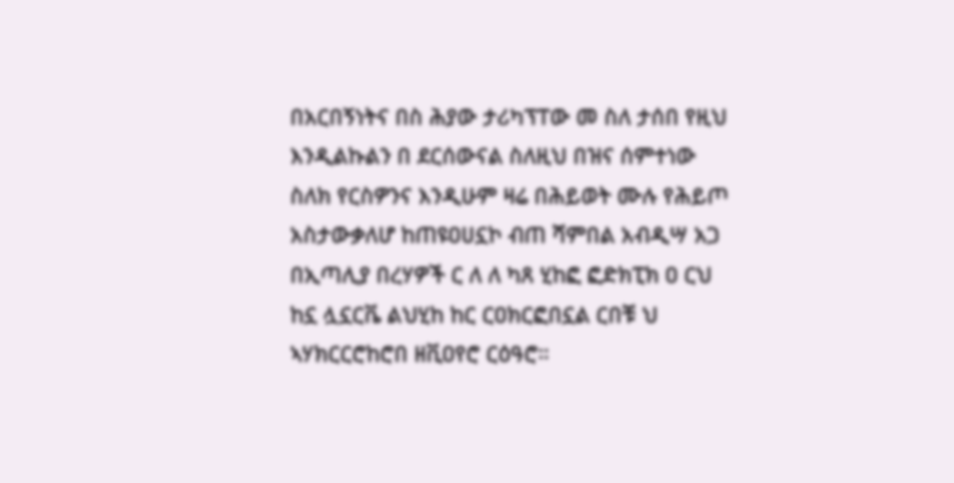በአርበኝነትና በስ ሕያው ታሪካፕፐው መ ስለ ታሰበ የዚህ እንዲልኩልን በ ደርሰውናል ስለዚህ በዝና ሰምተነው ስለክ የርስዎንና እንዲሁም ዛሬ በሕይወት ሙሉ የሕይጦ አስታውቃለሆ ከጠዩዐሀኗኮ ብጠ ሻምበል አብዲሣ አጋ በኢጣሊያ በረሃዎች ር ለ ለ ካጸ ሂከፎ ፎድክፒክ ዐ ርህ ከኗ ሏኗርቬ ልህሂከ ከር ርዐክርፎበኗል ርበቹ ህ ኣሃክርርሮከሮበ ዘቪዐየሮ ርዕዓሮ።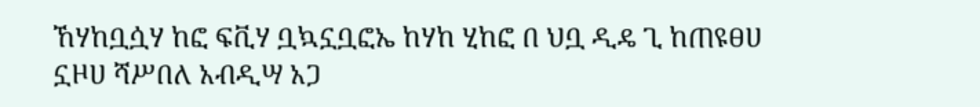ኸሃከቧሷሃ ከፎ ፍቪሃ ቧኳኗቧፎኤ ከሃከ ሂከፎ በ ህቧ ዲዴ ጊ ከጠዩፀሀ ኗዞሀ ሻሥበለ አብዲሣ አጋ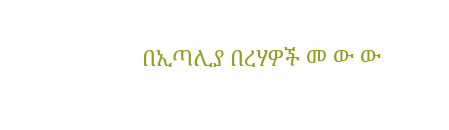በኢጣሊያ በረሃዎች መ ው ው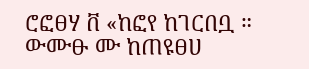ሮፎፀሃ ቨ «ከፎየ ከገርበቧ ። ውሙፁ ሙ ከጠዩፀሀ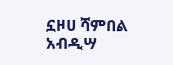ኗዞሀ ሻምበል አብዲሣ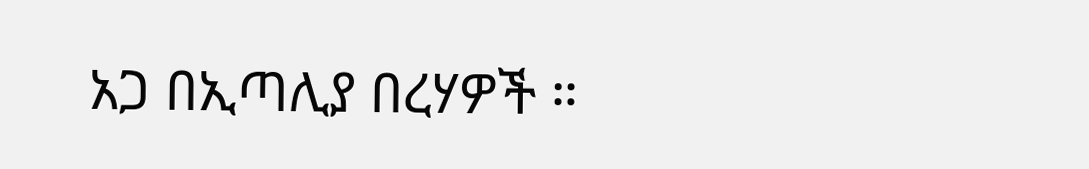አጋ በኢጣሊያ በረሃዎች ።